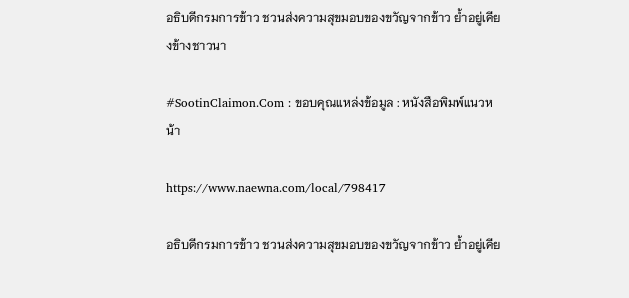อธิบดีกรมการข้าว ชวนส่งความสุขมอบของขวัญจากข้าว ย้ำอยู่เคียงข้างชาวนา

#SootinClaimon.Com : ขอบคุณแหล่งข้อมูล : หนังสือพิมพ์แนวหน้า

https://www.naewna.com/local/798417

อธิบดีกรมการข้าว ชวนส่งความสุขมอบของขวัญจากข้าว ย้ำอยู่เคีย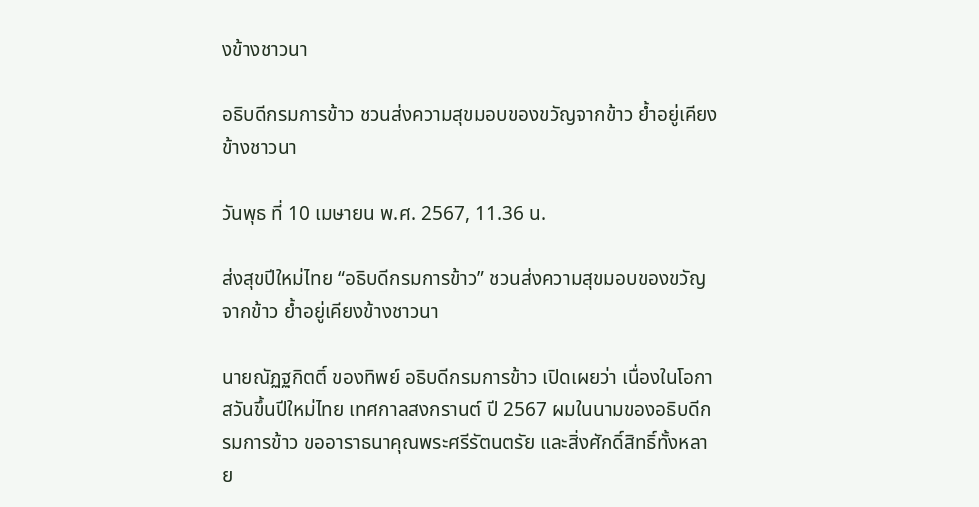งข้างชาวนา

อธิบดีกรมการข้าว ชวนส่งความสุขมอบของขวัญจากข้าว ย้ำอยู่เคียงข้างชาวนา

วันพุธ ที่ 10 เมษายน พ.ศ. 2567, 11.36 น.

ส่งสุขปีใหม่ไทย “อธิบดีกรมการข้าว” ชวนส่งความสุขมอบของขวัญจากข้าว ย้ำอยู่เคียงข้างชาวนา

นายณัฏฐกิตติ์ ของทิพย์ อธิบดีกรมการข้าว เปิดเผยว่า เนื่องในโอกาสวันขึ้นปีใหม่ไทย เทศกาลสงกรานต์ ปี 2567 ผมในนามของอธิบดีกรมการข้าว ขออาราธนาคุณพระศรีรัตนตรัย และสิ่งศักดิ์สิทธิ์ทั้งหลาย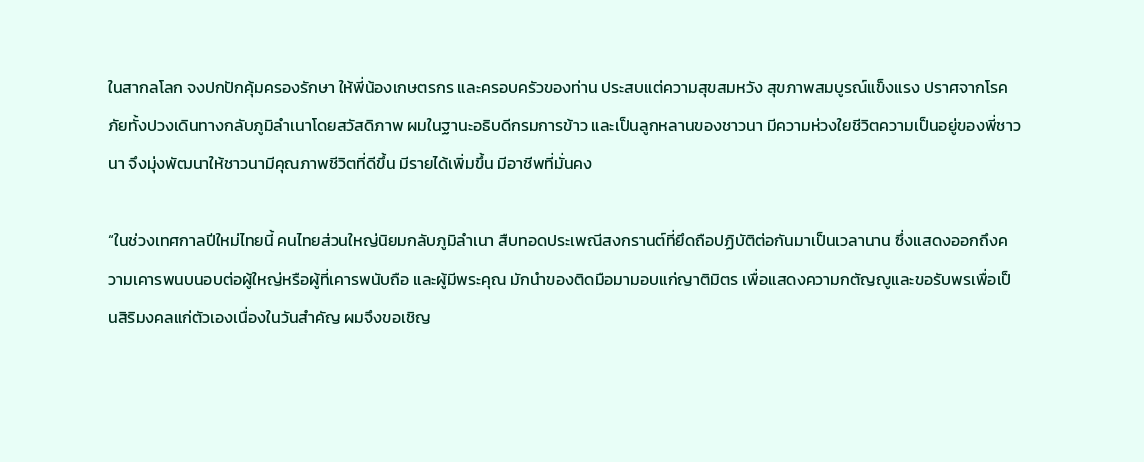ในสากลโลก จงปกปักคุ้มครองรักษา ให้พี่น้องเกษตรกร และครอบครัวของท่าน ประสบแต่ความสุขสมหวัง สุขภาพสมบูรณ์แข็งแรง ปราศจากโรคภัยทั้งปวงเดินทางกลับภูมิลำเนาโดยสวัสดิภาพ ผมในฐานะอธิบดีกรมการข้าว และเป็นลูกหลานของชาวนา มีความห่วงใยชีวิตความเป็นอยู่ของพี่ชาวนา จึงมุ่งพัฒนาให้ชาวนามีคุณภาพชีวิตที่ดีขึ้น มีรายได้เพิ่มขึ้น มีอาชีพที่มั่นคง

“ในช่วงเทศกาลปีใหม่ไทยนี้ คนไทยส่วนใหญ่นิยมกลับภูมิลำเนา สืบทอดประเพณีสงกรานต์ที่ยึดถือปฏิบัติต่อกันมาเป็นเวลานาน ซึ่งแสดงออกถึงความเคารพนบนอบต่อผู้ใหญ่หรือผู้ที่เคารพนับถือ และผู้มีพระคุณ มักนำของติดมือมามอบแก่ญาติมิตร เพื่อแสดงความกตัญญูและขอรับพรเพื่อเป็นสิริมงคลแก่ตัวเองเนื่องในวันสำคัญ ผมจึงขอเชิญ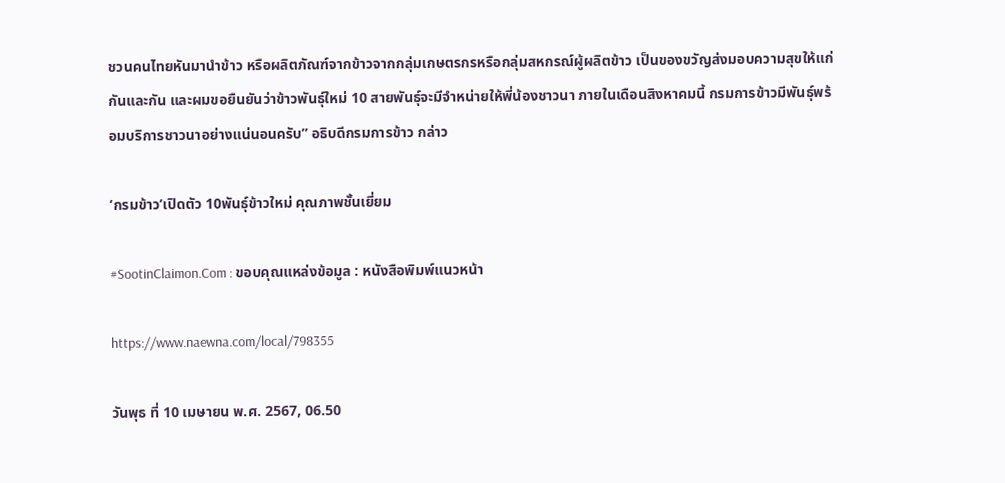ชวนคนไทยหันมานำข้าว หรือผลิตภัณฑ์จากข้าวจากกลุ่มเกษตรกรหรือกลุ่มสหกรณ์ผู้ผลิตข้าว เป็นของขวัญส่งมอบความสุขให้แก่กันและกัน และผมขอยืนยันว่าข้าวพันธุ์ใหม่ 10 สายพันธุ์จะมีจำหน่ายให้พี่น้องชาวนา ภายในเดือนสิงหาคมนี้ กรมการข้าวมีพันธุ์พร้อมบริการชาวนาอย่างแน่นอนครับ” อธิบดีกรมการข้าว กล่าว

‘กรมข้าว’เปิดตัว 10พันธุ์ข้าวใหม่ คุณภาพชั้นเยี่ยม

#SootinClaimon.Com : ขอบคุณแหล่งข้อมูล : หนังสือพิมพ์แนวหน้า

https://www.naewna.com/local/798355

วันพุธ ที่ 10 เมษายน พ.ศ. 2567, 06.50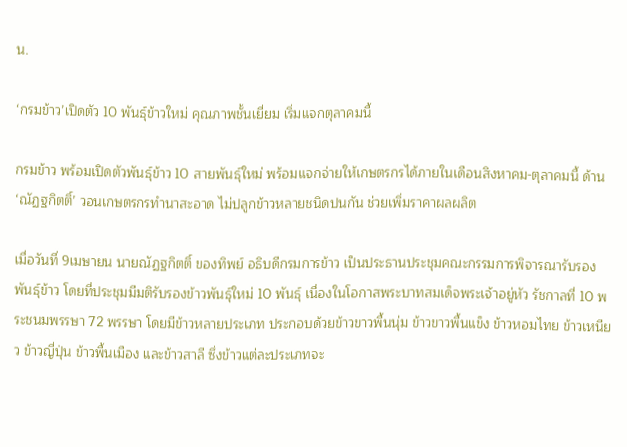น.

‘กรมข้าว’เปิดตัว 10 พันธุ์ข้าวใหม่ คุณภาพชั้นเยี่ยม เริ่มแจกตุลาคมนี้

กรมข้าว พร้อมเปิดตัวพันธุ์ข้าว 10 สายพันธุ์ใหม่ พร้อมแจกจ่ายให้เกษตรกรได้ภายในเดือนสิงหาคม-ตุลาคมนี้ ด้าน ‘ณัฏฐกิตติ์’ วอนเกษตรกรทำนาสะอาด ไม่ปลูกข้าวหลายชนิดปนกัน ช่วยเพิ่มราคาผลผลิต

เมื่อวันที่ 9เมษายน นายณัฏฐกิตติ์ ของทิพย์ อธิบดีกรมการข้าว เป็นประธานประชุมคณะกรรมการพิจารณารับรองพันธุ์ข้าว โดยที่ประชุมมีมติรับรองข้าวพันธุ์ใหม่ 10 พันธุ์ เนื่องในโอกาสพระบาทสมเด็จพระเจ้าอยู่หัว รัชกาลที่ 10 พระชนมพรรษา 72 พรรษา โดยมีข้าวหลายประเภท ประกอบด้วยข้าวขาวพื้นนุ่ม ข้าวขาวพื้นแข็ง ข้าวหอมไทย ข้าวเหนียว ข้าวญี่ปุ่น ข้าวพื้นเมือง และข้าวสาลี ซึ่งข้าวแต่ละประเภทจะ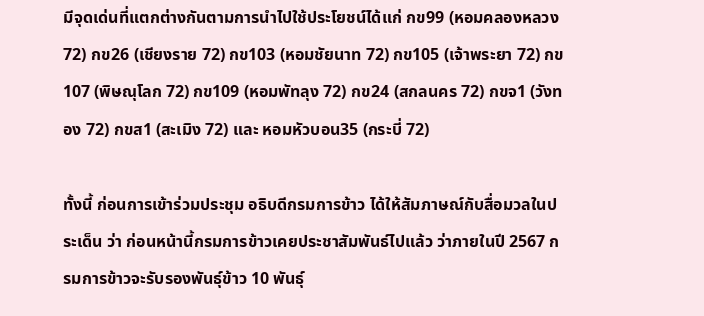มีจุดเด่นที่แตกต่างกันตามการนำไปใช้ประโยชน์ได้แก่ กข99 (หอมคลองหลวง 72) กข26 (เชียงราย 72) กข103 (หอมชัยนาท 72) กข105 (เจ้าพระยา 72) กข107 (พิษณุโลก 72) กข109 (หอมพัทลุง 72) กข24 (สกลนคร 72) กขจ1 (วังทอง 72) กขส1 (สะเมิง 72) และ หอมหัวบอน35 (กระบี่ 72)

ทั้งนี้ ก่อนการเข้าร่วมประชุม อธิบดีกรมการข้าว ได้ให้สัมภาษณ์กับสื่อมวลในประเด็น ว่า ก่อนหน้านี้กรมการข้าวเคยประชาสัมพันธ์ไปแล้ว ว่าภายในปี 2567 กรมการข้าวจะรับรองพันธุ์ข้าว 10 พันธุ์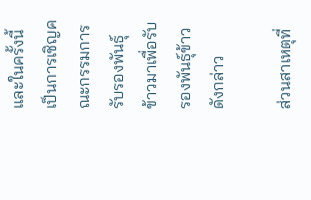และในครั้งนี้เป็นการเชิญคณะกรรมการรับรองพันธุ์ข้าวมาเพื่อรับรองพันธุ์ข้าวดังกล่าว

ส่วนสาเหตุที่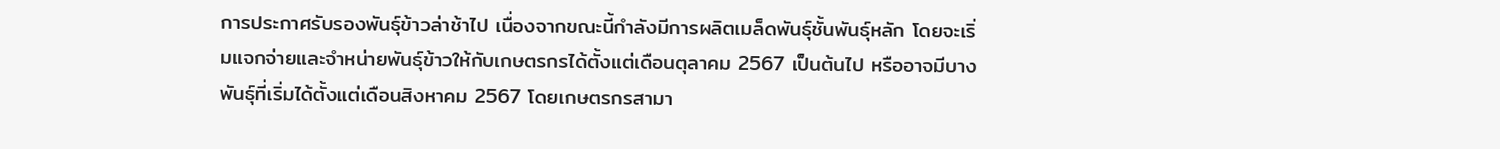การประกาศรับรองพันธุ์ข้าวล่าช้าไป เนื่องจากขณะนี้กำลังมีการผลิตเมล็ดพันธุ์ชั้นพันธุ์หลัก โดยจะเริ่มแจกจ่ายและจำหน่ายพันธุ์ข้าวให้กับเกษตรกรได้ตั้งแต่เดือนตุลาคม 2567 เป็นต้นไป หรืออาจมีบางพันธุ์ที่เริ่มได้ตั้งแต่เดือนสิงหาคม 2567 โดยเกษตรกรสามา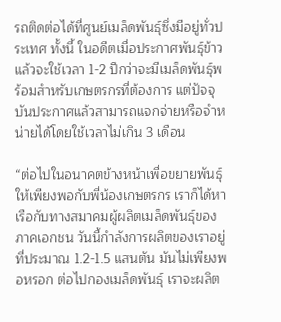รถติดต่อได้ที่ศูนย์เมล็ดพันธุ์ซึ่งมีอยู่ทั่วประเทศ ทั้งนี้ ในอดีตเมื่อประกาศพันธุ์ข้าวแล้วจะใช้เวลา 1-2 ปีกว่าจะมีเมล็ดพันธุ์พร้อมสำหรับเกษตรกรที่ต้องการ แต่ปัจจุบันประกาศแล้วสามารถแจกจ่ายหรือจำหน่ายได้โดยใช้เวลาไม่เกิน 3 เดือน

“ต่อไปในอนาคตข้างหน้าเพื่อขยายพันธุ์ให้เพียงพอกับพี่น้องเกษตรกร เราก็ได้หาเรือกับทางสมาคมผู้ผลิตเมล็ดพันธุ์ของภาคเอกชน วันนี้กำลังการผลิตของเราอยู่ที่ประมาณ 1.2-1.5 แสนตัน มันไม่เพียงพอหรอก ต่อไปกองเมล็ดพันธุ์ เราจะผลิต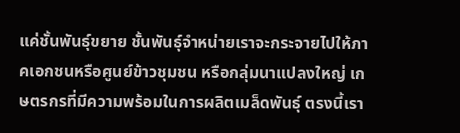แค่ชั้นพันธุ์ขยาย ชั้นพันธุ์จำหน่ายเราจะกระจายไปให้ภาคเอกชนหรือศูนย์ข้าวชุมชน หรือกลุ่มนาแปลงใหญ่ เกษตรกรที่มีความพร้อมในการผลิตเมล็ดพันธุ์ ตรงนี้เรา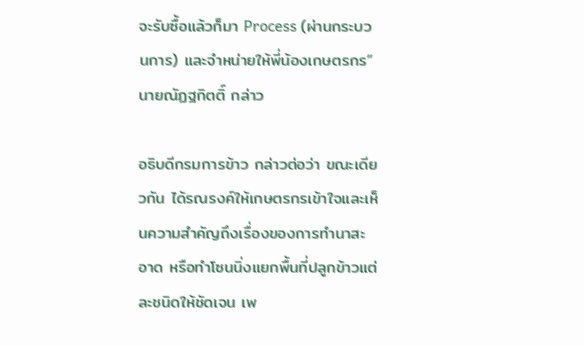จะรับซื้อแล้วก็มา Process (ผ่านกระบวนการ) และจำหน่ายให้พี่น้องเกษตรกร” นายณัฏฐกิตติ์ กล่าว

อธิบดีกรมการข้าว กล่าวต่อว่า ขณะเดียวกัน ได้รณรงค์ให้เกษตรกรเข้าใจและเห็นความสำคัญถึงเรื่องของการทำนาสะอาด หรือทำโซนนิ่งแยกพื้นที่ปลูกข้าวแต่ละชนิดให้ชัดเจน เพ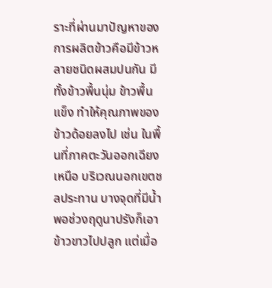ราะที่ผ่านมาปัญหาของการผลิตข้าวคือมีข้าวหลายชนิดผสมปนกัน มีทั้งข้าวพื้นนุ่ม ข้าวพื้นแข็ง ทำให้คุณภาพของข้าวด้อยลงไป เช่น ในพื้นที่ภาคตะวันออกเฉียงเหนือ บริเวณนอกเขตชลประทาน บางจุดที่มีน้ำพอช่วงฤดูนาปรังก็เอาข้าวขาวไปปลูก แต่เมื่อ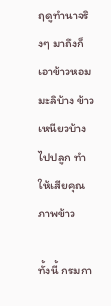ฤดูทำนาจริงๆ มาถึงก็เอาข้าวหอมมะลิบ้าง ข้าวเหนียวบ้างไปปลูก ทำให้เสียคุณภาพข้าว

ทั้งนี้ กรมกา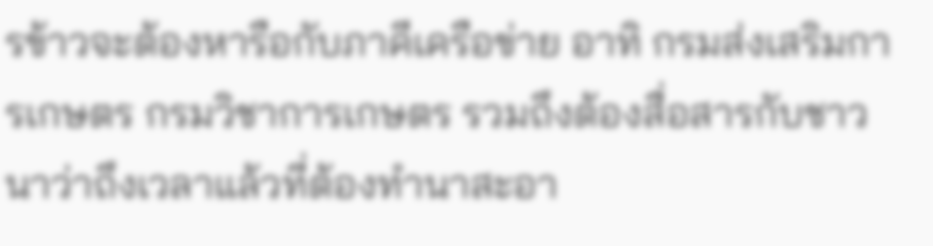รข้าวจะต้องหารือกับภาคีเครือข่าย อาทิ กรมส่งเสริมการเกษตร กรมวิชาการเกษตร รวมถึงต้องสื่อสารกับชาวนาว่าถึงเวลาแล้วที่ต้องทำนาสะอา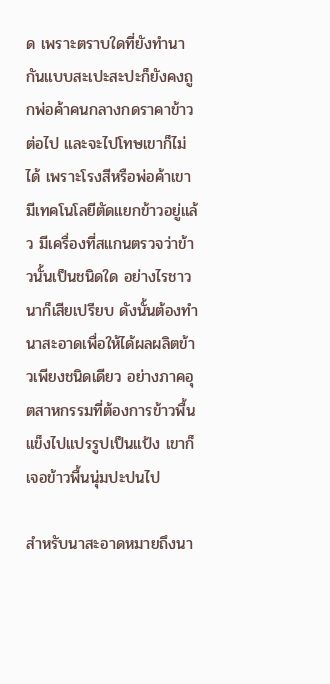ด เพราะตราบใดที่ยังทำนากันแบบสะเปะสะปะก็ยังคงถูกพ่อค้าคนกลางกดราคาข้าวต่อไป และจะไปโทษเขาก็ไม่ได้ เพราะโรงสีหรือพ่อค้าเขามีเทคโนโลยีตัดแยกข้าวอยู่แล้ว มีเครื่องที่สแกนตรวจว่าข้าวนั้นเป็นชนิดใด อย่างไรชาวนาก็เสียเปรียบ ดังนั้นต้องทำนาสะอาดเพื่อให้ได้ผลผลิตข้าวเพียงชนิดเดียว อย่างภาคอุตสาหกรรมที่ต้องการข้าวพื้นแข็งไปแปรรูปเป็นแป้ง เขาก็เจอข้าวพื้นนุ่มปะปนไป

สำหรับนาสะอาดหมายถึงนา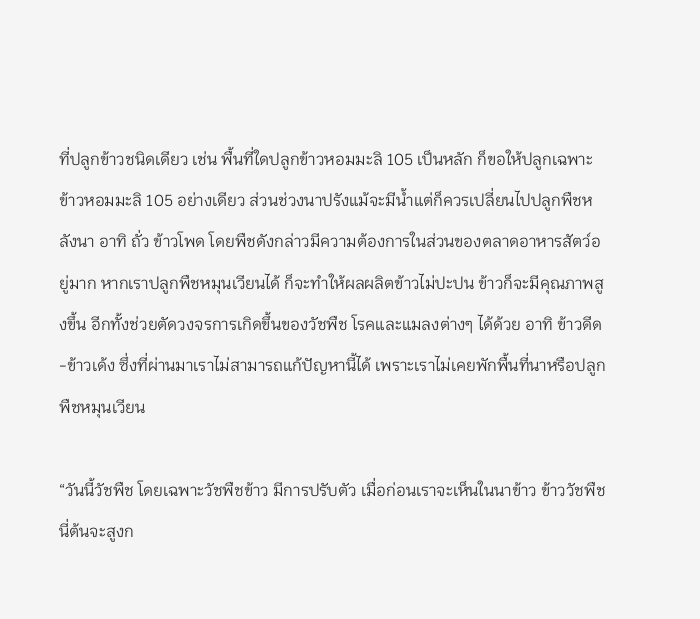ที่ปลูกข้าวชนิดเดียว เช่น พื้นที่ใดปลูกข้าวหอมมะลิ 105 เป็นหลัก ก็ขอให้ปลูกเฉพาะข้าวหอมมะลิ 105 อย่างเดียว ส่วนช่วงนาปรังแม้จะมีน้ำแต่ก็ควรเปลี่ยนไปปลูกพืชหลังนา อาทิ ถั่ว ข้าวโพด โดยพืชดังกล่าวมีความต้องการในส่วนของตลาดอาหารสัตว์อยู่มาก หากเราปลูกพืชหมุนเวียนได้ ก็จะทำให้ผลผลิตข้าวไม่ปะปน ข้าวก็จะมีคุณภาพสูงขึ้น อีกทั้งช่วยตัดวงจรการเกิดขึ้นของวัชพืช โรคและแมลงต่างๆ ได้ด้วย อาทิ ข้าวดีด-ข้าวเด้ง ซึ่งที่ผ่านมาเราไม่สามารถแก้ปัญหานี้ได้ เพราะเราไม่เคยพักพื้นที่นาหรือปลูกพืชหมุนเวียน

“วันนี้วัชพืช โดยเฉพาะวัชพืชข้าว มีการปรับตัว เมื่อก่อนเราจะเห็นในนาข้าว ข้าววัชพืชนี่ต้นจะสูงก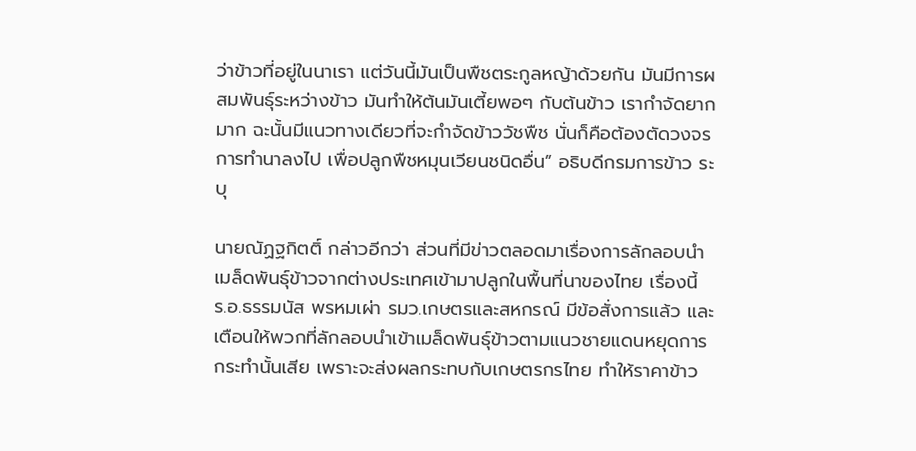ว่าข้าวที่อยู่ในนาเรา แต่วันนี้มันเป็นพืชตระกูลหญ้าด้วยกัน มันมีการผสมพันธุ์ระหว่างข้าว มันทำให้ต้นมันเตี้ยพอๆ กับต้นข้าว เรากำจัดยากมาก ฉะนั้นมีแนวทางเดียวที่จะกำจัดข้าววัชพืช นั่นก็คือต้องตัดวงจรการทำนาลงไป เพื่อปลูกพืชหมุนเวียนชนิดอื่น” อธิบดีกรมการข้าว ระบุ

นายณัฏฐกิตติ์ กล่าวอีกว่า ส่วนที่มีข่าวตลอดมาเรื่องการลักลอบนำเมล็ดพันธุ์ข้าวจากต่างประเทศเข้ามาปลูกในพื้นที่นาของไทย เรื่องนี้ ร.อ.ธรรมนัส พรหมเผ่า รมว.เกษตรและสหกรณ์ มีข้อสั่งการแล้ว และเตือนให้พวกที่ลักลอบนำเข้าเมล็ดพันธุ์ข้าวตามแนวชายแดนหยุดการกระทำนั้นเสีย เพราะจะส่งผลกระทบกับเกษตรกรไทย ทำให้ราคาข้าว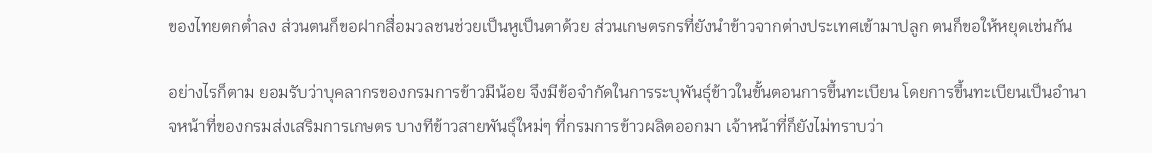ของไทยตกต่ำลง ส่วนตนก็ขอฝากสื่อมวลชนช่วยเป็นหูเป็นตาด้วย ส่วนเกษตรกรที่ยังนำข้าวจากต่างประเทศเข้ามาปลูก ตนก็ขอให้หยุดเช่นกัน

อย่างไรก็ตาม ยอมรับว่าบุคลากรของกรมการข้าวมีน้อย จึงมีข้อจำกัดในการระบุพันธุ์ข้าวในขั้นตอนการขึ้นทะเบียน โดยการขึ้นทะเบียนเป็นอำนาจหน้าที่ของกรมส่งเสริมการเกษตร บางทีข้าวสายพันธุ์ใหม่ๆ ที่กรมการข้าวผลิตออกมา เจ้าหน้าที่ก็ยังไม่ทราบว่า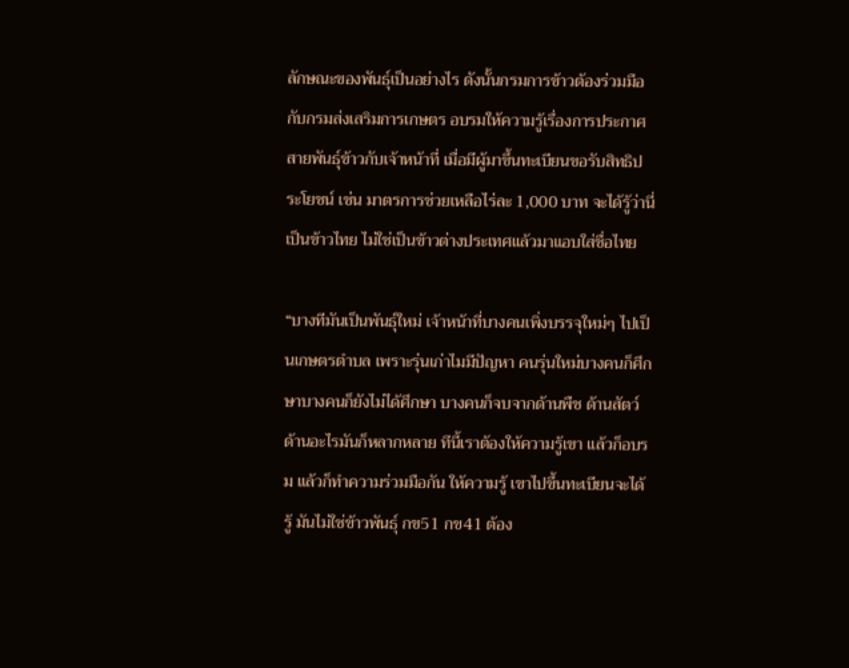ลักษณะของพันธุ์เป็นอย่างไร ดังนั้นกรมการข้าวต้องร่วมมือกับกรมส่งเสริมการเกษตร อบรมให้ความรู้เรื่องการประกาศสายพันธุ์ข้าวกับเจ้าหน้าที่ เมื่อมีผู้มาขึ้นทะเบียนขอรับสิทธิประโยชน์ เช่น มาตรการช่วยเหลือไร่ละ 1,000 บาท จะได้รู้ว่านี่เป็นข้าวไทย ไม่ใช่เป็นข้าวต่างประเทศแล้วมาแอบใส่ชื่อไทย

“บางทีมันเป็นพันธุ์ใหม่ เจ้าหน้าที่บางคนเพิ่งบรรจุใหม่ๆ ไปเป็นเกษตรตำบล เพราะรุ่นเก่าไมมีปัญหา คนรุ่นใหม่บางคนก็ศึกษาบางคนก็ยังไม่ได้ศึกษา บางคนก็จบจากด้านพืช ด้านสัตว์ ด้านอะไรมันก็หลากหลาย ทีนี้เราต้องให้ความรู้เขา แล้วก็อบรม แล้วก็ทำความร่วมมือกัน ให้ความรู้ เขาไปขึ้นทะเบียนจะได้รู้ มันไม่ใช่ข้าวพันธุ์ กข51 กข41 ต้อง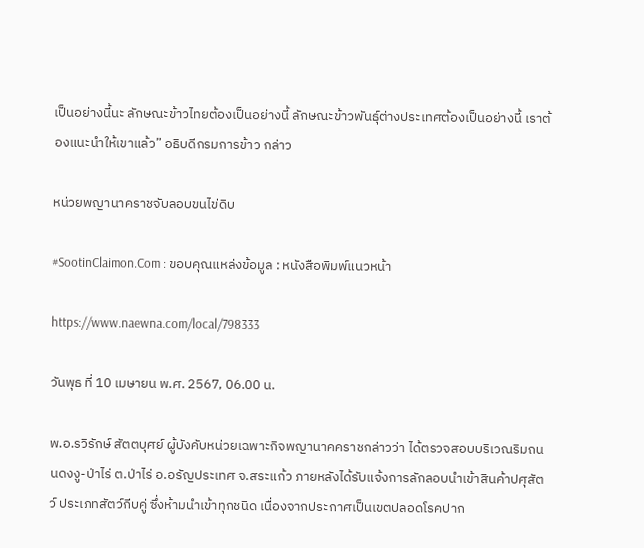เป็นอย่างนี้นะ ลักษณะข้าวไทยต้องเป็นอย่างนี้ ลักษณะข้าวพันธุ์ต่างประเทศต้องเป็นอย่างนี้ เราต้องแนะนำให้เขาแล้ว” อธิบดีกรมการข้าว กล่าว

หน่วยพญานาคราชจับลอบขนไข่ดิบ

#SootinClaimon.Com : ขอบคุณแหล่งข้อมูล : หนังสือพิมพ์แนวหน้า

https://www.naewna.com/local/798333

วันพุธ ที่ 10 เมษายน พ.ศ. 2567, 06.00 น.

พ.อ.รวิรักษ์ สัตตบุศย์ ผู้บังคับหน่วยเฉพาะกิจพญานาคคราชกล่าวว่า ได้ตรวจสอบบริเวณริมถนนดงงู-ป่าไร่ ต.ป่าไร่ อ.อรัญประเทศ จ.สระแก้ว ภายหลังได้รับแจ้งการลักลอบนำเข้าสินค้าปศุสัตว์ ประเภทสัตว์กีบคู่ ซึ่งห้ามนำเข้าทุกชนิด เนื่องจากประกาศเป็นเขตปลอดโรคปาก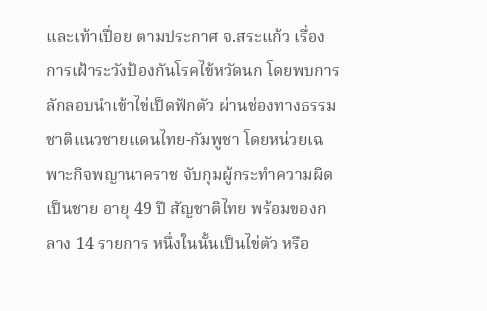และเท้าเปื่อย ตามประกาศ จ.สระแก้ว เรื่องการเฝ้าระวังป้องกันโรคไข้หวัดนก โดยพบการลักลอบนำเข้าไข่เป็ดฟักตัว ผ่านช่องทางธรรมชาติแนวชายแดนไทย-กัมพูชา โดยหน่วยเฉพาะกิจพญานาคราช จับกุมผู้กระทำความผิดเป็นชาย อายุ 49 ปี สัญชาติไทย พร้อมของกลาง 14 รายการ หนึ่งในนั้นเป็นไข่ตัว หรือ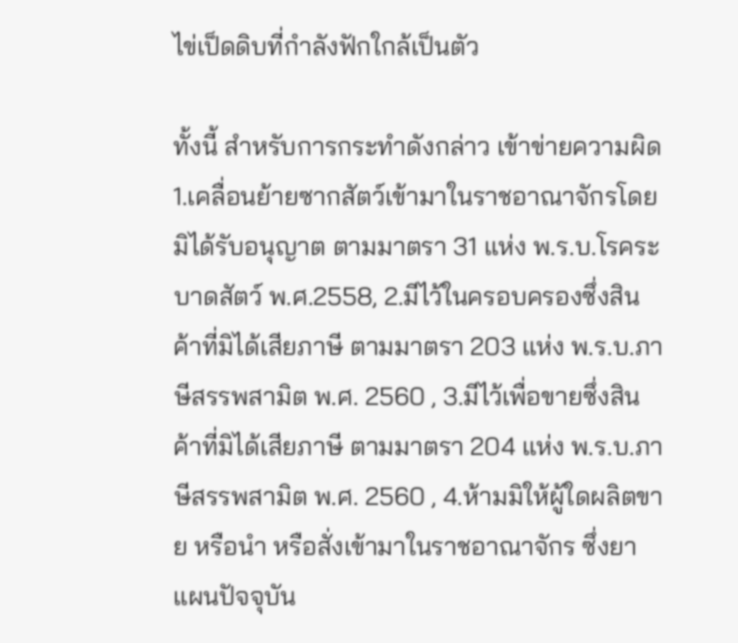ไข่เป็ดดิบที่กำลังฟักใกล้เป็นตัว

ทั้งนี้ สำหรับการกระทำดังกล่าว เข้าข่ายความผิด 1.เคลื่อนย้ายซากสัตว์เข้ามาในราชอาณาจักรโดยมิได้รับอนุญาต ตามมาตรา 31 แห่ง พ.ร.บ.โรคระบาดสัตว์ พ.ศ.2558, 2.มีไว้ในครอบครองซึ่งสินค้าที่มิได้เสียภาษี ตามมาตรา 203 แห่ง พ.ร.บ.ภาษีสรรพสามิต พ.ศ. 2560 , 3.มีไว้เพื่อขายซึ่งสินค้าที่มิได้เสียภาษี ตามมาตรา 204 แห่ง พ.ร.บ.ภาษีสรรพสามิต พ.ศ. 2560 , 4.ห้ามมิให้ผู้ใดผลิตขาย หรือนำ หรือสั่งเข้ามาในราชอาณาจักร ซึ่งยาแผนปัจจุบัน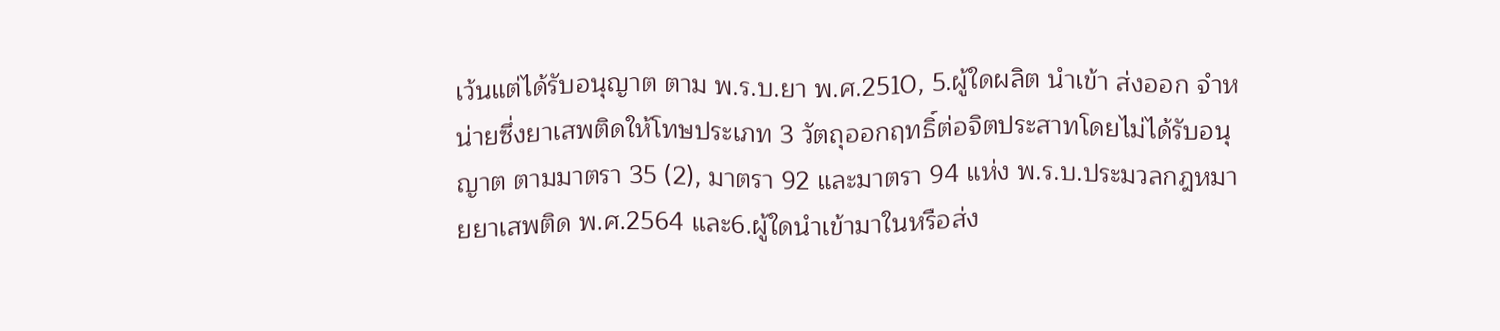เว้นแต่ได้รับอนุญาต ตาม พ.ร.บ.ยา พ.ศ.2510, 5.ผู้ใดผลิต นำเข้า ส่งออก จำหน่ายซึ่งยาเสพติดให้โทษประเภท 3 วัตถุออกฤทธิ์ต่อจิตประสาทโดยไม่ได้รับอนุญาต ตามมาตรา 35 (2), มาตรา 92 และมาตรา 94 แห่ง พ.ร.บ.ประมวลกฎหมายยาเสพติด พ.ศ.2564 และ6.ผู้ใดนำเข้ามาในหรือส่ง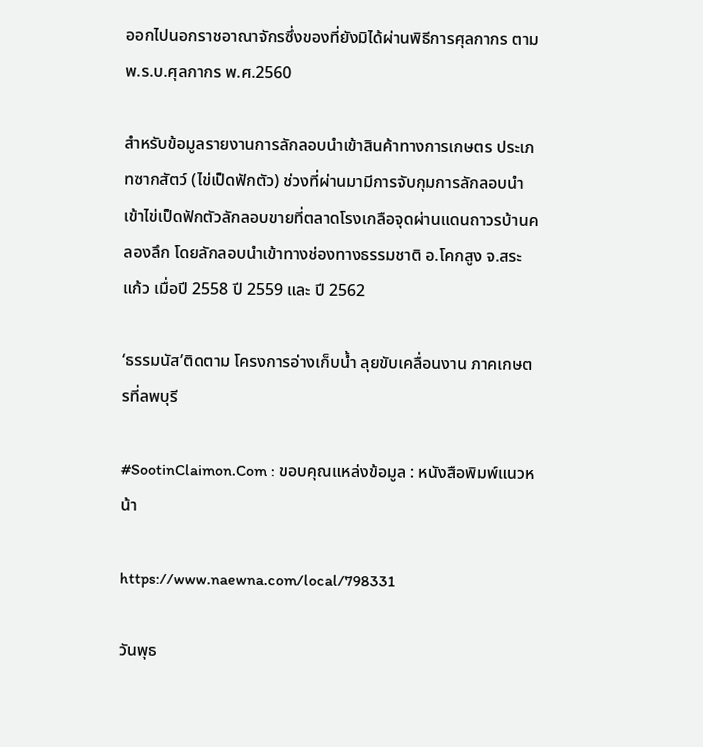ออกไปนอกราชอาณาจักรซึ่งของที่ยังมิได้ผ่านพิธีการศุลกากร ตาม พ.ร.บ.ศุลกากร พ.ศ.2560

สำหรับข้อมูลรายงานการลักลอบนำเข้าสินค้าทางการเกษตร ประเภทซากสัตว์ (ไข่เป็ดฟักตัว) ช่วงที่ผ่านมามีการจับกุมการลักลอบนำเข้าไข่เป็ดฟักตัวลักลอบขายที่ตลาดโรงเกลือจุดผ่านแดนถาวรบ้านคลองลึก โดยลักลอบนำเข้าทางช่องทางธรรมชาติ อ.โคกสูง จ.สระแก้ว เมื่อปี 2558 ปี 2559 และ ปี 2562

‘ธรรมนัส’ติดตาม โครงการอ่างเก็บน้ำ ลุยขับเคลื่อนงาน ภาคเกษตรที่ลพบุรี

#SootinClaimon.Com : ขอบคุณแหล่งข้อมูล : หนังสือพิมพ์แนวหน้า

https://www.naewna.com/local/798331

วันพุธ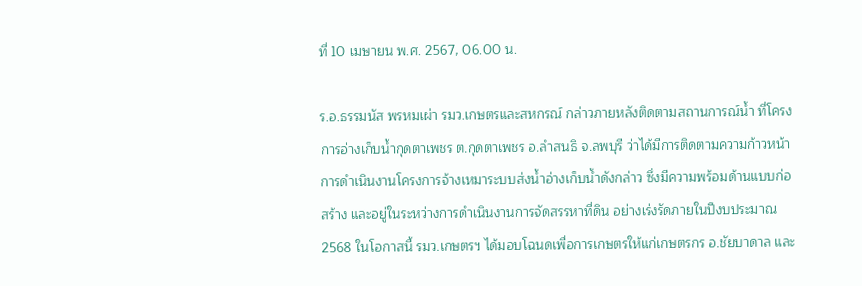ที่ 10 เมษายน พ.ศ. 2567, 06.00 น.

ร.อ.ธรรมนัส พรหมเผ่า รมว.เกษตรและสหกรณ์ กล่าวภายหลังติดตามสถานการณ์น้ำ ที่โครงการอ่างเก็บน้ำกุดตาเพชร ต.กุดตาเพชร อ.ลำสนธิ จ.ลพบุรี ว่าได้มีการติดตามความก้าวหน้าการดำเนินงานโครงการจ้างเหมาระบบส่งน้ำอ่างเก็บน้ำดังกล่าว ซึ่งมีความพร้อมด้านแบบก่อสร้าง และอยู่ในระหว่างการดำเนินงานการจัดสรรหาที่ดิน อย่างเร่งรัดภายในปีงบประมาณ 2568 ในโอกาสนี้ รมว.เกษตรฯ ได้มอบโฉนดเพื่อการเกษตรให้แก่เกษตรกร อ.ชัยบาดาล และ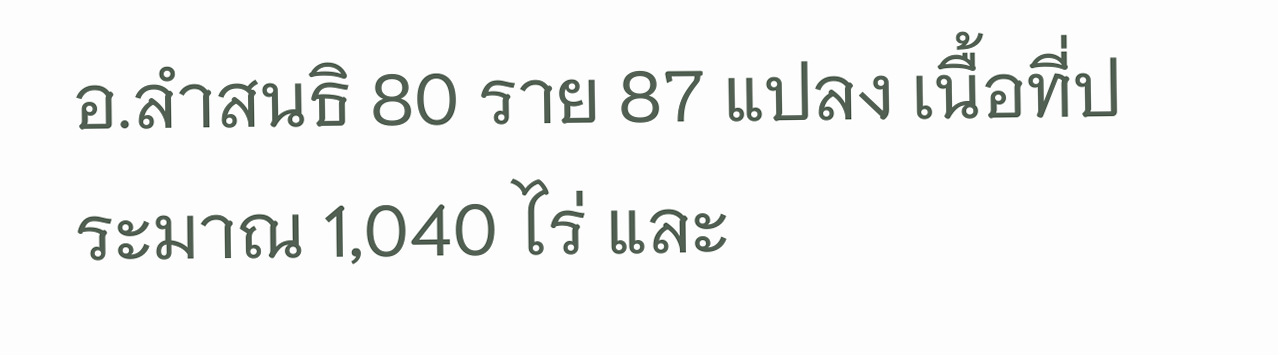อ.ลำสนธิ 80 ราย 87 แปลง เนื้อที่ประมาณ 1,040 ไร่ และ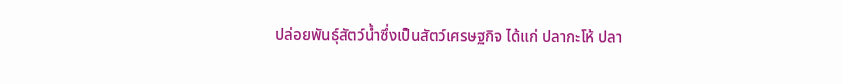ปล่อยพันธุ์สัตว์น้ำซึ่งเป็นสัตว์เศรษฐกิจ ได้แก่ ปลากะโห้ ปลา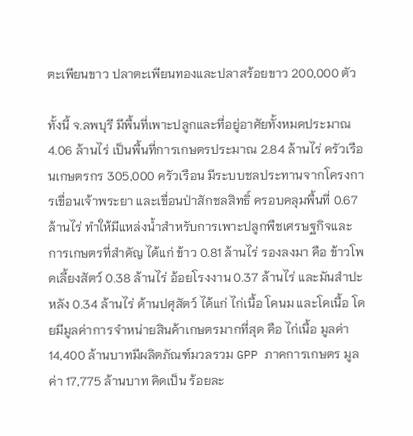ตะเพียนขาว ปลาตะเพียนทองและปลาสร้อยขาว 200,000 ตัว

ทั้งนี้ จ.ลพบุรี มีพื้นที่เพาะปลูกและที่อยู่อาศัยทั้งหมดประมาณ 4.06 ล้านไร่ เป็นพื้นที่การเกษตรประมาณ 2.84 ล้านไร่ ครัวเรือนเกษตรกร 305,000 ครัวเรือน มีระบบชลประทานจากโครงการเขื่อนเจ้าพระยา และเขื่อนป่าสักชลสิทธิ์ ครอบคลุมพื้นที่ 0.67 ล้านไร่ ทำให้มีแหล่งน้ำสำหรับการเพาะปลูกพืชเศรษฐกิจและการเกษตรที่สำคัญ ได้แก่ ข้าว 0.81 ล้านไร่ รองลงมา คือ ข้าวโพดเลี้ยงสัตว์ 0.38 ล้านไร่ อ้อยโรงงาน 0.37 ล้านไร่ และมันสำปะหลัง 0.34 ล้านไร่ ด้านปศุสัตว์ ได้แก่ ไก่เนื้อ โคนม และโคเนื้อ โดยมีมูลค่าการจำหน่ายสินค้าเกษตรมากที่สุด คือ ไก่เนื้อ มูลค่า 14,400 ล้านบาทมีผลิตภัณฑ์มวลรวม GPP ภาคการเกษตร มูลค่า 17,775 ล้านบาท คิดเป็น ร้อยละ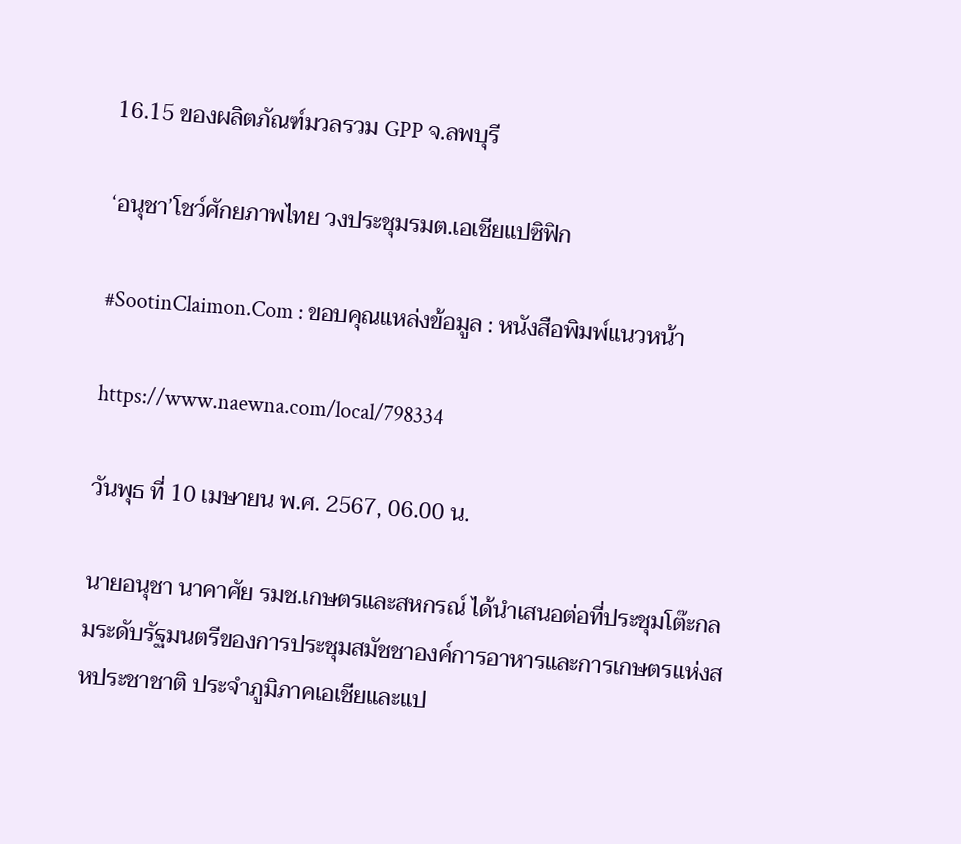16.15 ของผลิตภัณฑ์มวลรวม GPP จ.ลพบุรี

‘อนุชา’โชว์ศักยภาพไทย วงประชุมรมต.เอเชียแปซิฟิก

#SootinClaimon.Com : ขอบคุณแหล่งข้อมูล : หนังสือพิมพ์แนวหน้า

https://www.naewna.com/local/798334

วันพุธ ที่ 10 เมษายน พ.ศ. 2567, 06.00 น.

นายอนุชา นาคาศัย รมช.เกษตรและสหกรณ์ ได้นำเสนอต่อที่ประชุมโต๊ะกลมระดับรัฐมนตรีของการประชุมสมัชชาองค์การอาหารและการเกษตรแห่งสหประชาชาติ ประจำภูมิภาคเอเชียและแป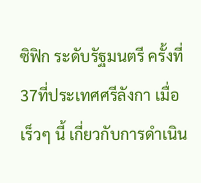ซิฟิก ระดับรัฐมนตรี ครั้งที่ 37ที่ประเทศศรีลังกา เมื่อเร็วๆ นี้ เกี่ยวกับการดำเนิน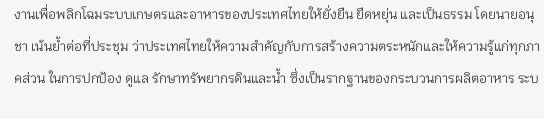งานเพื่อพลิกโฉมระบบเกษตรและอาหารของประเทศไทยให้ยั่งยืน ยืดหยุ่น และเป็นธรรม โดยนายอนุชา เน้นย้ำต่อที่ประชุม ว่าประเทศไทยให้ความสำคัญกับการสร้างความตระหนักและให้ความรู้แก่ทุกภาคส่วน ในการปกป้อง ดูแล รักษาทรัพยากรดินและน้ำ ซึ่งเป็นรากฐานของกระบวนการผลิตอาหาร ระบ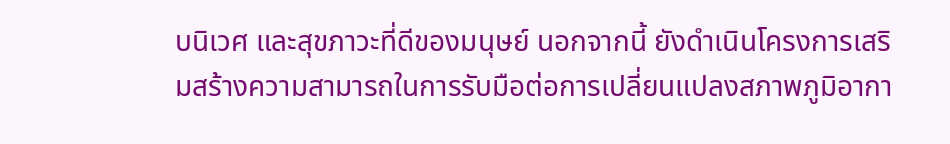บนิเวศ และสุขภาวะที่ดีของมนุษย์ นอกจากนี้ ยังดำเนินโครงการเสริมสร้างความสามารถในการรับมือต่อการเปลี่ยนแปลงสภาพภูมิอากา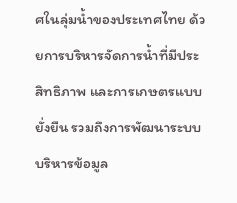ศในลุ่มน้ำของประเทศไทย ด้วยการบริหารจัดการน้ำที่มีประสิทธิภาพ และการเกษตรแบบยั่งยืน รวมถึงการพัฒนาระบบบริหารข้อมูล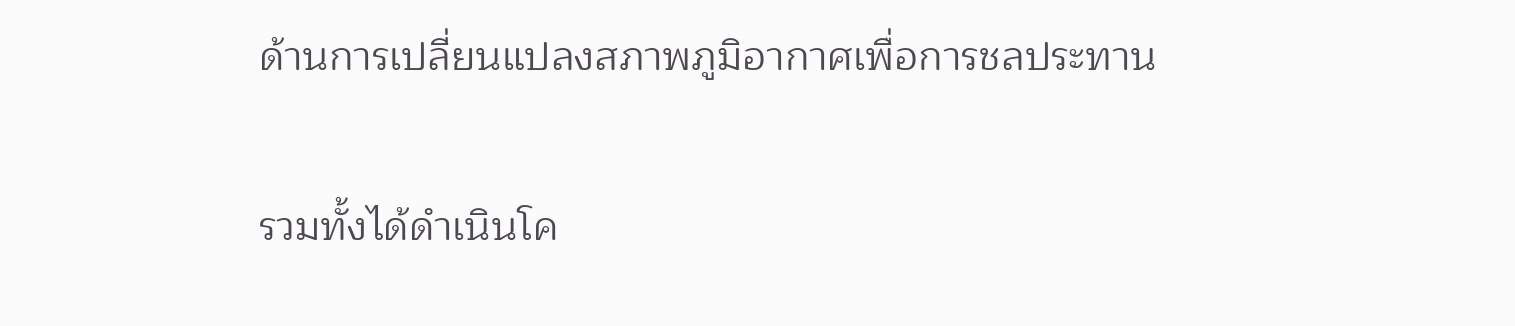ด้านการเปลี่ยนแปลงสภาพภูมิอากาศเพื่อการชลประทาน

รวมทั้งได้ดำเนินโค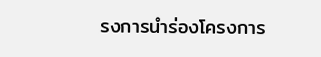รงการนำร่องโครงการ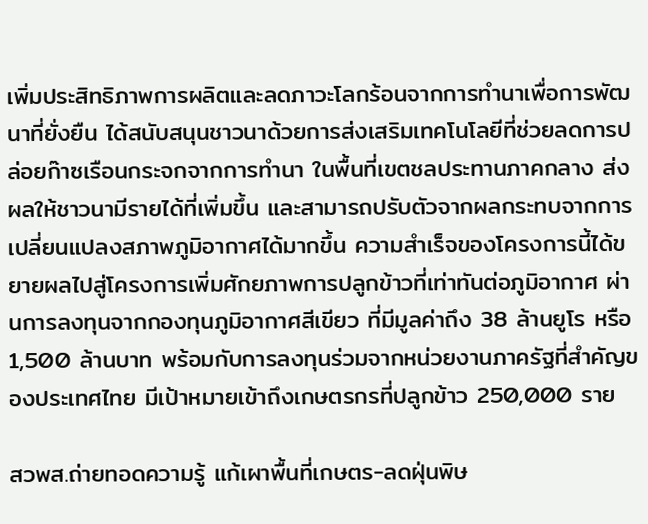เพิ่มประสิทธิภาพการผลิตและลดภาวะโลกร้อนจากการทำนาเพื่อการพัฒนาที่ยั่งยืน ได้สนับสนุนชาวนาด้วยการส่งเสริมเทคโนโลยีที่ช่วยลดการปล่อยก๊าซเรือนกระจกจากการทำนา ในพื้นที่เขตชลประทานภาคกลาง ส่งผลให้ชาวนามีรายได้ที่เพิ่มขึ้น และสามารถปรับตัวจากผลกระทบจากการเปลี่ยนแปลงสภาพภูมิอากาศได้มากขึ้น ความสำเร็จของโครงการนี้ได้ขยายผลไปสู่โครงการเพิ่มศักยภาพการปลูกข้าวที่เท่าทันต่อภูมิอากาศ ผ่านการลงทุนจากกองทุนภูมิอากาศสีเขียว ที่มีมูลค่าถึง 38 ล้านยูโร หรือ 1,500 ล้านบาท พร้อมกับการลงทุนร่วมจากหน่วยงานภาครัฐที่สำคัญของประเทศไทย มีเป้าหมายเข้าถึงเกษตรกรที่ปลูกข้าว 250,000 ราย

สวพส.ถ่ายทอดความรู้ แก้เผาพื้นที่เกษตร-ลดฝุ่นพิษ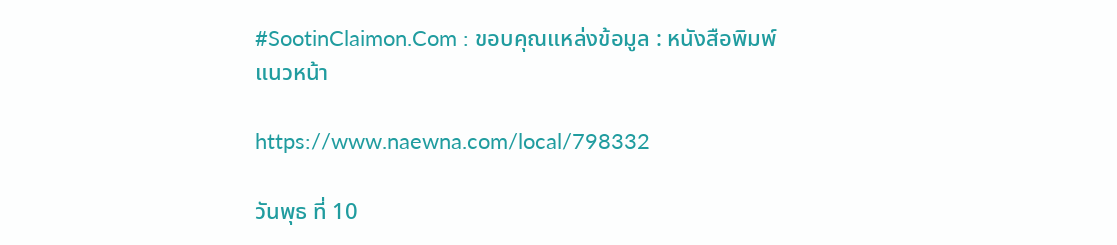#SootinClaimon.Com : ขอบคุณแหล่งข้อมูล : หนังสือพิมพ์แนวหน้า

https://www.naewna.com/local/798332

วันพุธ ที่ 10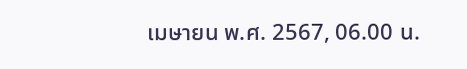เมษายน พ.ศ. 2567, 06.00 น.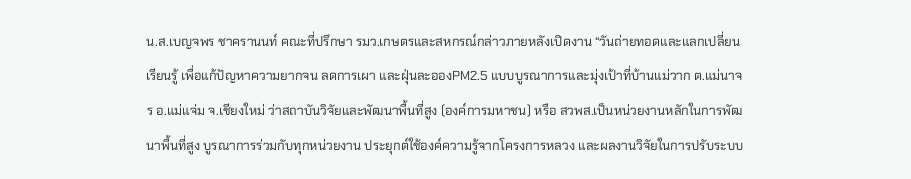น.ส.เบญจพร ชาครานนท์ คณะที่ปรึกษา รมว.เกษตรและสหกรณ์กล่าวภายหลังเปิดงาน “วันถ่ายทอดและแลกเปลี่ยนเรียนรู้ เพื่อแก้ปัญหาความยากจน ลดการเผา และฝุ่นละอองPM2.5 แบบบูรณาการและมุ่งเป้าที่บ้านแม่วาก ต.แม่นาจร อ.แม่แจ่ม จ.เชียงใหม่ ว่าสถาบันวิจัยและพัฒนาพื้นที่สูง (องค์การมหาชน) หรือ สวพส.เป็นหน่วยงานหลักในการพัฒนาพื้นที่สูง บูรณาการร่วมกับทุกหน่วยงาน ประยุกต์ใช้องค์ความรู้จากโครงการหลวง และผลงานวิจัยในการปรับระบบ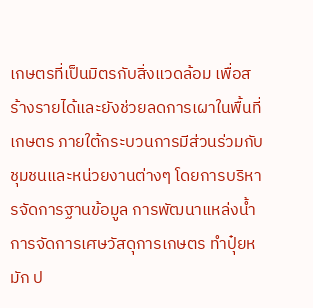เกษตรที่เป็นมิตรกับสิ่งแวดล้อม เพื่อสร้างรายได้และยังช่วยลดการเผาในพื้นที่เกษตร ภายใต้กระบวนการมีส่วนร่วมกับชุมชนและหน่วยงานต่างๆ โดยการบริหารจัดการฐานข้อมูล การพัฒนาแหล่งน้ำ การจัดการเศษวัสดุการเกษตร ทำปุ๋ยหมัก ป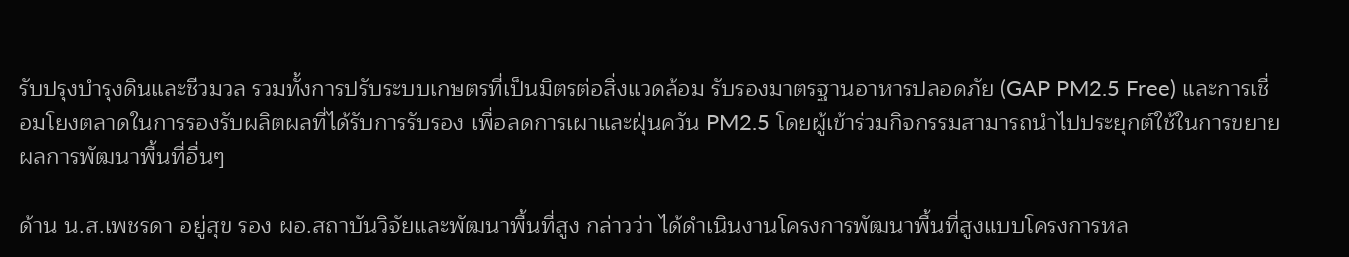รับปรุงบำรุงดินและชีวมวล รวมทั้งการปรับระบบเกษตรที่เป็นมิตรต่อสิ่งแวดล้อม รับรองมาตรฐานอาหารปลอดภัย (GAP PM2.5 Free) และการเชื่อมโยงตลาดในการรองรับผลิตผลที่ได้รับการรับรอง เพื่อลดการเผาและฝุ่นควัน PM2.5 โดยผู้เข้าร่วมกิจกรรมสามารถนำไปประยุกต์ใช้ในการขยายผลการพัฒนาพื้นที่อื่นๆ

ด้าน น.ส.เพชรดา อยู่สุข รอง ผอ.สถาบันวิจัยและพัฒนาพื้นที่สูง กล่าวว่า ได้ดำเนินงานโครงการพัฒนาพื้นที่สูงแบบโครงการหล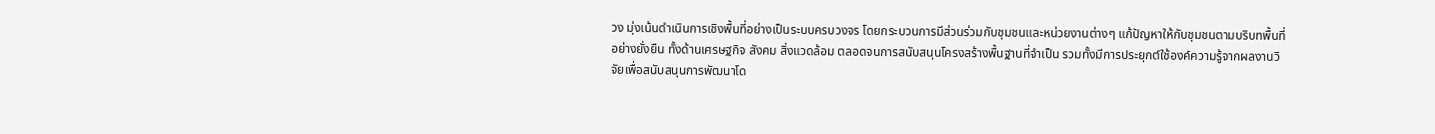วง มุ่งเน้นดำเนินการเชิงพื้นที่อย่างเป็นระบบครบวงจร โดยกระบวนการมีส่วนร่วมกับชุมชนและหน่วยงานต่างๆ แก้ปัญหาให้กับชุมชนตามบริบทพื้นที่อย่างยั่งยืน ทั้งด้านเศรษฐกิจ สังคม สิ่งแวดล้อม ตลอดจนการสนับสนุนโครงสร้างพื้นฐานที่จำเป็น รวมทั้งมีการประยุกต์ใช้องค์ความรู้จากผลงานวิจัยเพื่อสนับสนุนการพัฒนาโด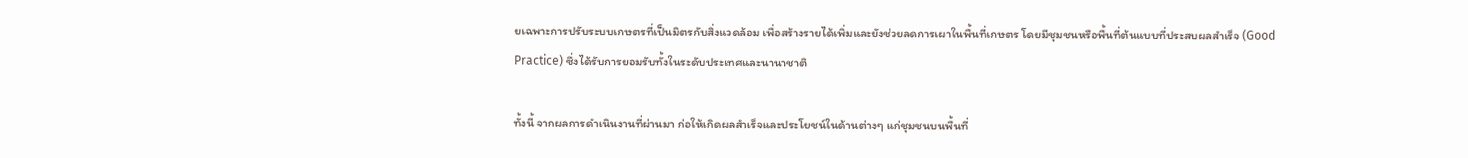ยเฉพาะการปรับระบบเกษตรที่เป็นมิตรกับสิ่งแวดล้อม เพื่อสร้างรายได้เพิ่มและยังช่วยลดการเผาในพื้นที่เกษตร โดยมีชุมชนหรือพื้นที่ต้นแบบที่ประสบผลสำเร็จ (Good Practice) ซึ่งได้รับการยอมรับทั้งในระดับประเทศและนานาชาติ

ทั้งนี้ จากผลการดำเนินงานที่ผ่านมา ก่อให้เกิดผลสำเร็จและประโยชน์ในด้านต่างๆ แก่ชุมชนบนพื้นที่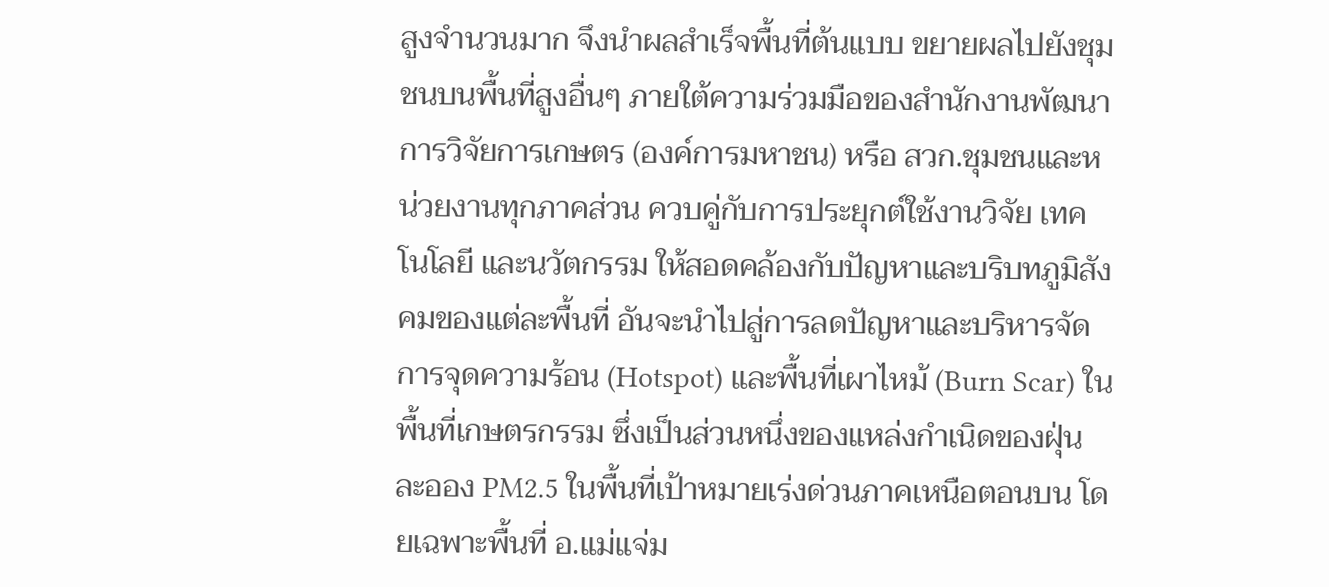สูงจำนวนมาก จึงนำผลสำเร็จพื้นที่ต้นแบบ ขยายผลไปยังชุมชนบนพื้นที่สูงอื่นๆ ภายใต้ความร่วมมือของสำนักงานพัฒนาการวิจัยการเกษตร (องค์การมหาชน) หรือ สวก.ชุมชนและหน่วยงานทุกภาคส่วน ควบคู่กับการประยุกต์ใช้งานวิจัย เทคโนโลยี และนวัตกรรม ให้สอดคล้องกับปัญหาและบริบทภูมิสังคมของแต่ละพื้นที่ อันจะนำไปสู่การลดปัญหาและบริหารจัดการจุดความร้อน (Hotspot) และพื้นที่เผาไหม้ (Burn Scar) ในพื้นที่เกษตรกรรม ซึ่งเป็นส่วนหนึ่งของแหล่งกำเนิดของฝุ่นละออง PM2.5 ในพื้นที่เป้าหมายเร่งด่วนภาคเหนือตอนบน โดยเฉพาะพื้นที่ อ.แม่แจ่ม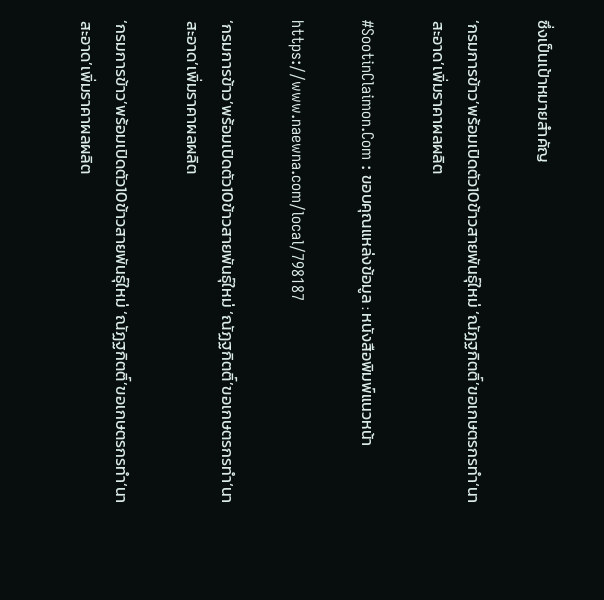ซึ่งเป็นเป้าหมายสำคัญ

‘กรมการข้าว’พร้อมเปิดตัว10ข้าวสายพันธุ์ใหม่ ‘ณัฏฐกิตติ์’ขอเกษตรกรทำ‘นาสะอาด’เพิ่มราคาผลผลิต

#SootinClaimon.Com : ขอบคุณแหล่งข้อมูล : หนังสือพิมพ์แนวหน้า

https://www.naewna.com/local/798187

‘กรมการข้าว’พร้อมเปิดตัว10ข้าวสายพันธุ์ใหม่ ‘ณัฏฐกิตติ์’ขอเกษตรกรทำ‘นาสะอาด’เพิ่มราคาผลผลิต

‘กรมการข้าว’พร้อมเปิดตัว10ข้าวสายพันธุ์ใหม่ ‘ณัฏฐกิตติ์’ขอเกษตรกรทำ‘นาสะอาด’เพิ่มราคาผลผลิต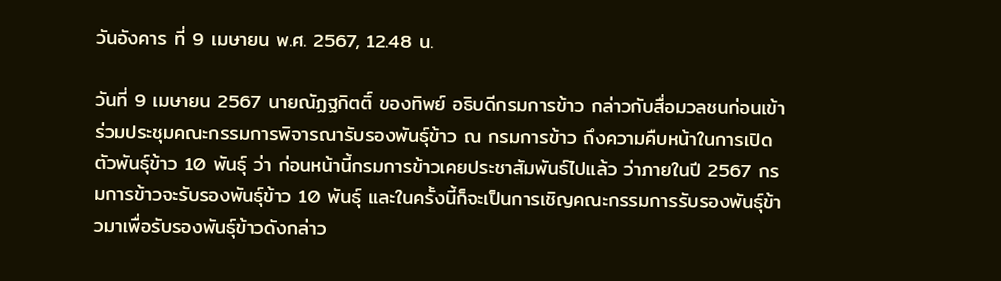วันอังคาร ที่ 9 เมษายน พ.ศ. 2567, 12.48 น.

วันที่ 9 เมษายน 2567 นายณัฏฐกิตติ์ ของทิพย์ อธิบดีกรมการข้าว กล่าวกับสื่อมวลชนก่อนเข้าร่วมประชุมคณะกรรมการพิจารณารับรองพันธุ์ข้าว ณ กรมการข้าว ถึงความคืบหน้าในการเปิดตัวพันธุ์ข้าว 10 พันธุ์ ว่า ก่อนหน้านี้กรมการข้าวเคยประชาสัมพันธ์ไปแล้ว ว่าภายในปี 2567 กรมการข้าวจะรับรองพันธุ์ข้าว 10 พันธุ์ และในครั้งนี้ก็จะเป็นการเชิญคณะกรรมการรับรองพันธุ์ข้าวมาเพื่อรับรองพันธุ์ข้าวดังกล่าว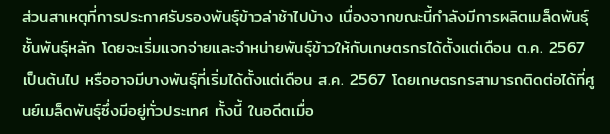ส่วนสาเหตุที่การประกาศรับรองพันธุ์ข้าวล่าช้าไปบ้าง เนื่องจากขณะนี้กำลังมีการผลิตเมล็ดพันธุ์ชั้นพันธุ์หลัก โดยจะเริ่มแจกจ่ายและจำหน่ายพันธุ์ข้าวให้กับเกษตรกรได้ตั้งแต่เดือน ต.ค. 2567 เป็นต้นไป หรืออาจมีบางพันธุ์ที่เริ่มได้ตั้งแต่เดือน ส.ค. 2567 โดยเกษตรกรสามารถติดต่อได้ที่ศูนย์เมล็ดพันธุ์ซึ่งมีอยู่ทั่วประเทศ ทั้งนี้ ในอดีตเมื่อ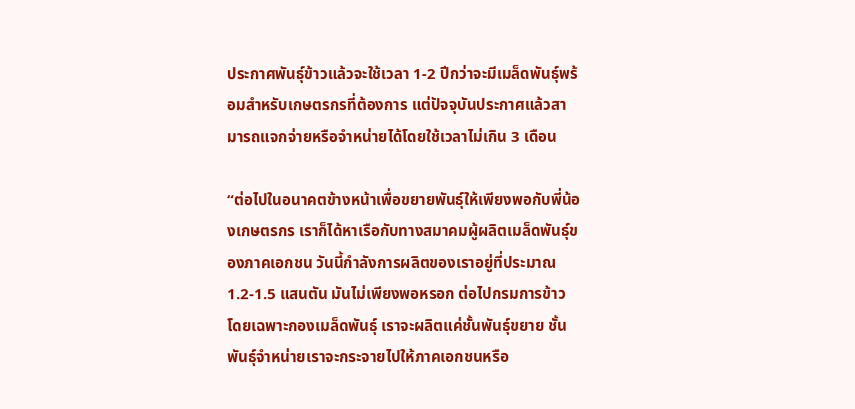ประกาศพันธุ์ข้าวแล้วจะใช้เวลา 1-2 ปีกว่าจะมีเมล็ดพันธุ์พร้อมสำหรับเกษตรกรที่ต้องการ แต่ปัจจุบันประกาศแล้วสามารถแจกจ่ายหรือจำหน่ายได้โดยใช้เวลาไม่เกิน 3 เดือน

“ต่อไปในอนาคตข้างหน้าเพื่อขยายพันธุ์ให้เพียงพอกับพี่น้องเกษตรกร เราก็ได้หาเรือกับทางสมาคมผู้ผลิตเมล็ดพันธุ์ของภาคเอกชน วันนี้กำลังการผลิตของเราอยู่ที่ประมาณ 1.2-1.5 แสนตัน มันไม่เพียงพอหรอก ต่อไปกรมการข้าว โดยเฉพาะกองเมล็ดพันธุ์ เราจะผลิตแค่ชั้นพันธุ์ขยาย ชั้นพันธุ์จำหน่ายเราจะกระจายไปให้ภาคเอกชนหรือ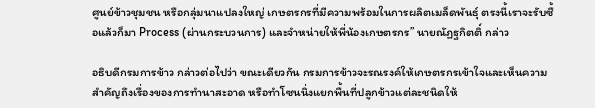ศูนย์ข้าวชุมชน หรือกลุ่มนาแปลงใหญ่ เกษตรกรที่มีความพร้อมในการผลิตเมล็ดพันธุ์ ตรงนี้เราจะรับซื้อแล้วก็มา Process (ผ่านกระบวนการ) และจำหน่ายให้พี่น้องเกษตรกร” นายณัฏฐกิตติ์ กล่าว

อธิบดีกรมการข้าว กล่าวต่อไปว่า ขณะเดียวกัน กรมการข้าวจะรณรงค์ให้เกษตรกรเข้าใจและเห็นความสำคัญถึงเรื่องของการทำนาสะอาด หรือทำโซนนิ่งแยกพื้นที่ปลูกข้าวแต่ละชนิดให้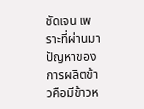ชัดเจน เพราะที่ผ่านมาปัญหาของการผลิตข้าวคือมีข้าวห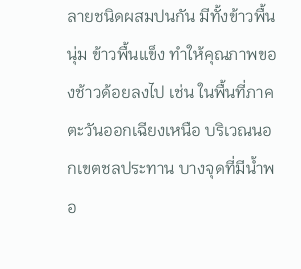ลายชนิดผสมปนกัน มีทั้งข้าวพื้นนุ่ม ข้าวพื้นแข็ง ทำให้คุณภาพของช้าวด้อยลงไป เช่น ในพื้นที่ภาคตะวันออกเฉียงเหนือ บริเวณนอกเขตชลประทาน บางจุดที่มีน้ำพอ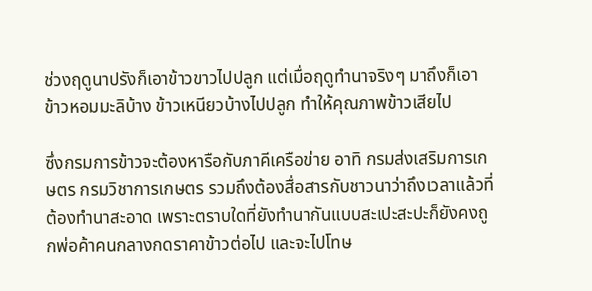ช่วงฤดูนาปรังก็เอาข้าวขาวไปปลูก แต่เมื่อฤดูทำนาจริงๆ มาถึงก็เอาข้าวหอมมะลิบ้าง ข้าวเหนียวบ้างไปปลูก ทำให้คุณภาพข้าวเสียไป

ซึ่งกรมการข้าวจะต้องหารือกับภาคีเครือข่าย อาทิ กรมส่งเสริมการเกษตร กรมวิชาการเกษตร รวมถึงต้องสื่อสารกับชาวนาว่าถึงเวลาแล้วที่ต้องทำนาสะอาด เพราะตราบใดที่ยังทำนากันแบบสะเปะสะปะก็ยังคงถูกพ่อค้าคนกลางกดราคาข้าวต่อไป และจะไปโทษ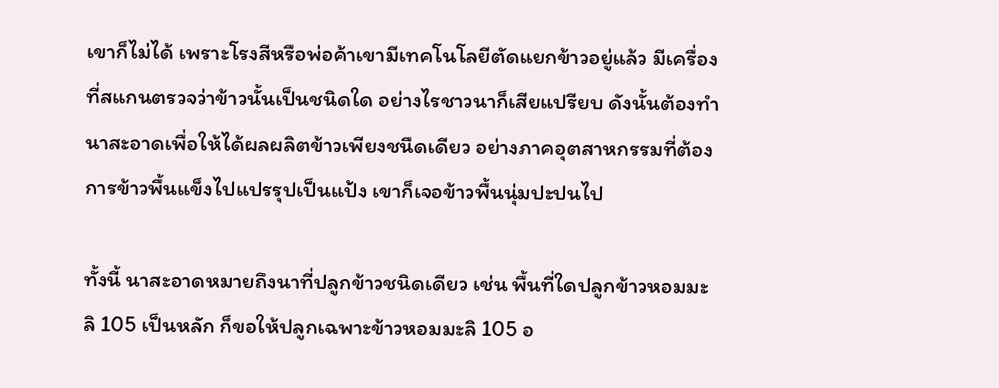เขาก็ไม่ได้ เพราะโรงสีหรือพ่อค้าเขามีเทคโนโลยีตัดแยกข้าวอยู่แล้ว มีเครื่องที่สแกนตรวจว่าข้าวนั้นเป็นชนิดใด อย่างไรชาวนาก็เสียแปรียบ ดังนั้นต้องทำนาสะอาดเพื่อให้ได้ผลผลิตข้าวเพียงชนืดเดียว อย่างภาคอุตสาหกรรมที่ต้องการข้าวพื้นแข็งไปแปรรุปเป็นแป้ง เขาก็เจอข้าวพื้นนุ่มปะปนไป

ทั้งนี้ นาสะอาดหมายถึงนาที่ปลูกข้าวชนิดเดียว เช่น พื้นที่ใดปลูกข้าวหอมมะลิ 105 เป็นหลัก ก็ขอให้ปลูกเฉพาะข้าวหอมมะลิ 105 อ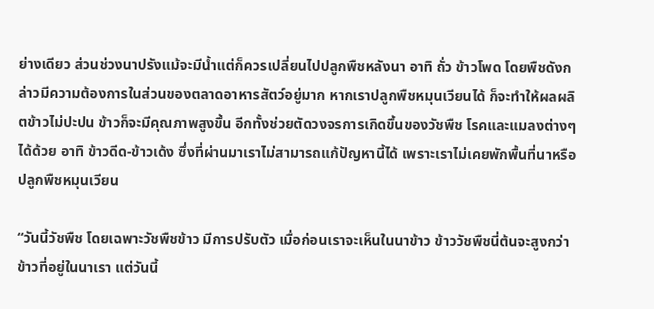ย่างเดียว ส่วนช่วงนาปรังแม้จะมีน้ำแต่ก็ควรเปลี่ยนไปปลูกพืชหลังนา อาทิ ถั่ว ข้าวโพด โดยพืชดังกล่าวมีความต้องการในส่วนของตลาดอาหารสัตว์อยู่มาก หากเราปลูกพืชหมุนเวียนได้ ก็จะทำให้ผลผลิตข้าวไม่ปะปน ข้าวก็จะมีคุณภาพสูงขึ้น อีกทั้งช่วยตัดวงจรการเกิดขึ้นของวัชพืช โรคและแมลงต่างๆ ได้ด้วย อาทิ ข้าวดีด-ข้าวเด้ง ซึ่งที่ผ่านมาเราไม่สามารถแก้ปัญหานี้ได้ เพราะเราไม่เคยพักพื้นที่นาหรือปลูกพืชหมุนเวียน

“วันนี้วัชพืช โดยเฉพาะวัชพืชข้าว มีการปรับตัว เมื่อก่อนเราจะเห็นในนาข้าว ข้าววัชพืชนี่ต้นจะสูงกว่าข้าวที่อยู่ในนาเรา แต่วันนี้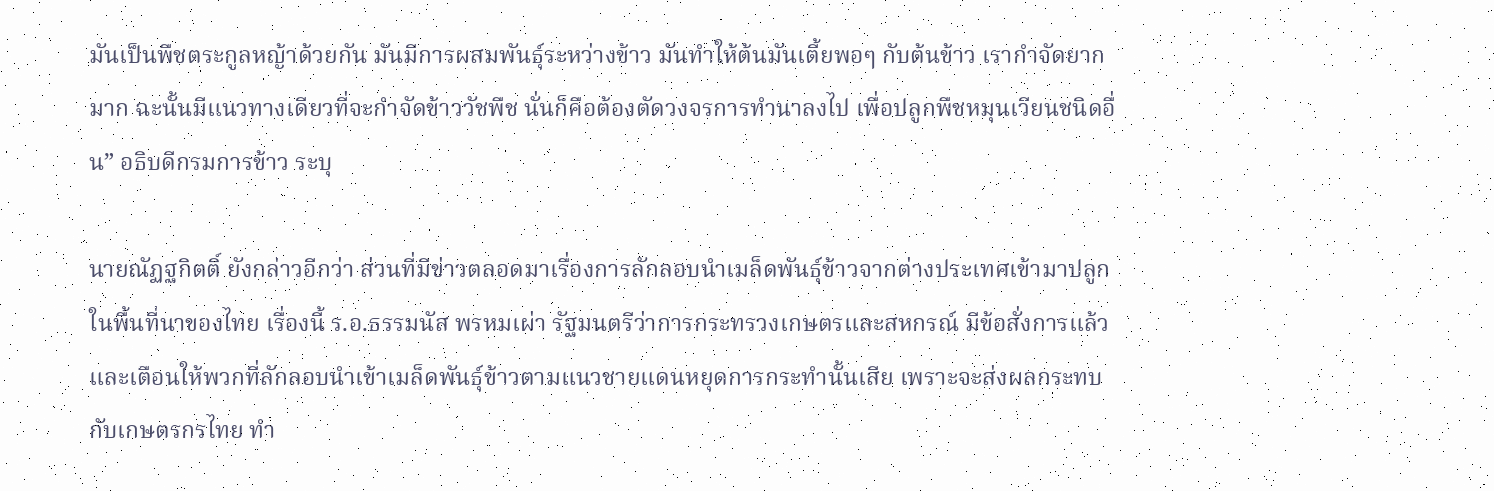มันเป็นพืชตระกูลหญ้าด้วยกัน มันมีการผสมพันธุ์ระหว่างข้าว มันทำให้ต้นมันเตี้ยพอๆ กับต้นข้าว เรากำจัดยากมาก ฉะนั้นมีแนวทางเดียวที่จะกำจัดข้าววัชพืช นั่นก็คือต้องตัดวงจรการทำนาลงไป เพื่อปลูกพืชหมุนเวียนชนิดอื่น” อธิบดีกรมการข้าว ระบุ

นายณัฏฐกิตติ์ ยังกล่าวอีกว่า ส่วนที่มีข่าวตลอดมาเรื่องการลักลอบนำเมล็ดพันธุ์ข้าวจากต่างประเทศเข้ามาปลูกในพื้นที่นาของไทย เรื่องนี้ ร.อ.ธรรมนัส พรหมเผ่า รัฐมนตรีว่าการกระทรวงเกษตรและสหกรณ์ มีข้อสั่งการแล้ว และเตือนให้พวกที่ลักลอบนำเข้าเมล็ดพันธุ์ข้าวตามแนวชายแดนหยุดการกระทำนั้นเสีย เพราะจะส่งผลกระทบกับเกษตรกรไทย ทำ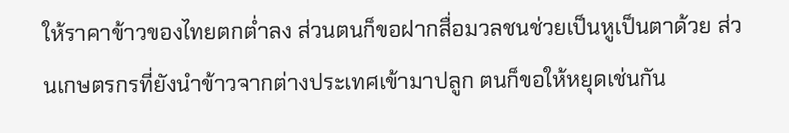ให้ราคาข้าวของไทยตกต่ำลง ส่วนตนก็ขอฝากสื่อมวลชนช่วยเป็นหูเป็นตาด้วย ส่วนเกษตรกรที่ยังนำข้าวจากต่างประเทศเข้ามาปลูก ตนก็ขอให้หยุดเช่นกัน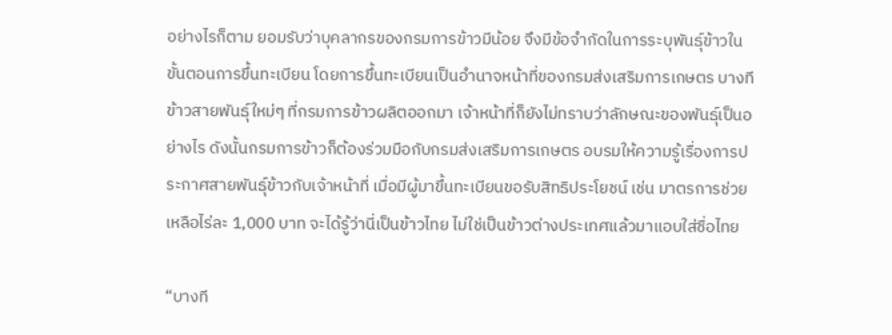อย่างไรก็ตาม ยอมรับว่าบุคลากรของกรมการข้าวมีน้อย จึงมีข้อจำกัดในการระบุพันธุ์ข้าวในขั้นตอนการขึ้นทะเบียน โดยการขึ้นทะเบียนเป็นอำนาจหน้าที่ของกรมส่งเสริมการเกษตร บางทีข้าวสายพันธุ์ใหม่ๆ ที่กรมการข้าวผลิตออกมา เจ้าหน้าที่ก็ยังไม่ทราบว่าลักษณะของพันธุ์เป็นอย่างไร ดังนั้นกรมการข้าวก็ต้องร่วมมือกับกรมส่งเสริมการเกษตร อบรมให้ความรู้เรื่องการประกาศสายพันธุ์ข้าวกับเจ้าหน้าที่ เมื่อมีผู้มาขึ้นทะเบียนขอรับสิทธิประโยชน์ เช่น มาตรการช่วยเหลือไร่ละ 1,000 บาท จะได้รู้ว่านี่เป็นข้าวไทย ไม่ใช่เป็นข้าวต่างประเทศแล้วมาแอบใส่ชื่อไทย

“บางที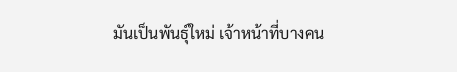มันเป็นพันธุ์ใหม่ เจ้าหน้าที่บางคน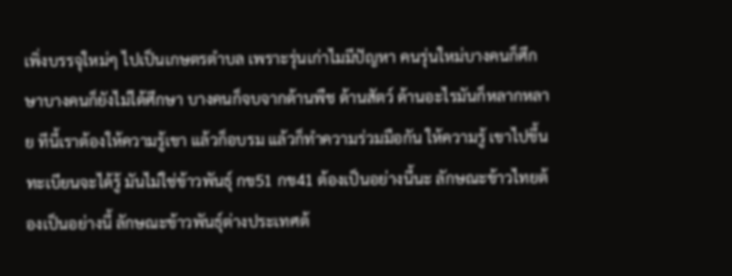เพิ่งบรรจุใหม่ๆ ไปเป็นเกษตรตำบล เพราะรุ่นเก่าไมมีปัญหา คนรุ่นใหม่บางคนก็ศึกษาบางคนก็ยังไม่ได้ศึกษา บางคนก็จบจากด้านพืช ด้านสัตว์ ด้านอะไรมันก็หลากหลาย ทีนี้เราต้องให้ความรู้เขา แล้วก็อบรม แล้วก็ทำความร่วมมือกัน ให้ความรู้ เขาไปขึ้นทะเบียนจะได้รู้ มันไม่ใช่ข้าวพันธุ์ กข51 กข41 ต้องเป็นอย่างนี้นะ ลักษณะข้าวไทยต้องเป็นอย่างนี้ ลักษณะข้าวพันธุ์ต่างประเทศต้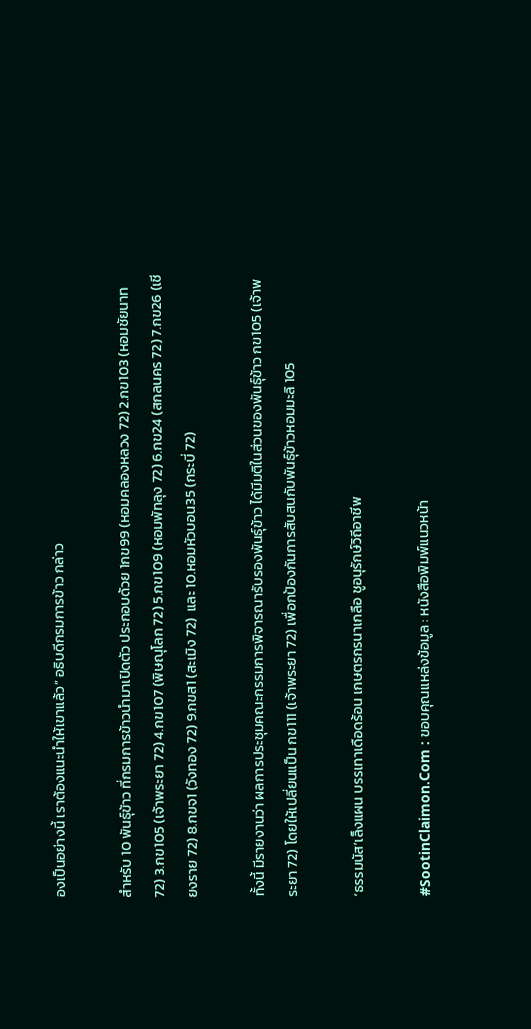องเป็นอย่างนี้ เราต้องแนะนำให้เขาแล้ว” อธิบดีกรมการข้าว กล่าว

สำหรับ 10 พันธุ์ข้าว ที่กรมการข้าวนำมาเปิดตัว ประกอบด้วย 1กข99 (หอมคลองหลวง 72) 2.กข103 (หอมชัยนาท 72) 3.กข105 (เจ้าพระยา 72) 4.กข107 (พิษณุโลก 72) 5.กข109 (หอมพัทลุง 72) 6.กข24 (สกลนคร 72) 7.กข26 (เชียงราย 72) 8.กขจ1 (วังทอง 72) 9.กขส1 (สะเมิง 72)  และ 10.หอมหัวบอน35 (กระบี่ 72)

ทั้งนี้ มีรายงานว่า ผลการประชุมคณะกรรมการพิจารณารับรองพันธุ์ข้าว ได้มีมติในส่วนของพันธุ์ข้าว กข105 (เจ้าพระยา 72) โดยให้เปลี่ยนแป็น กข111 (เจ้าพระยา 72) เพื่อกป้องกันการสับสนกับพันธุ์ข้าวหอมมะลิ 105

‘ธรรมนัส’เล็งแผน บรรเทาเดือดร้อน เกษตรกรนาเกลือ ชูอนุรักษ์วิถีอาชีพ

#SootinClaimon.Com : ขอบคุณแหล่งข้อมูล : หนังสือพิมพ์แนวหน้า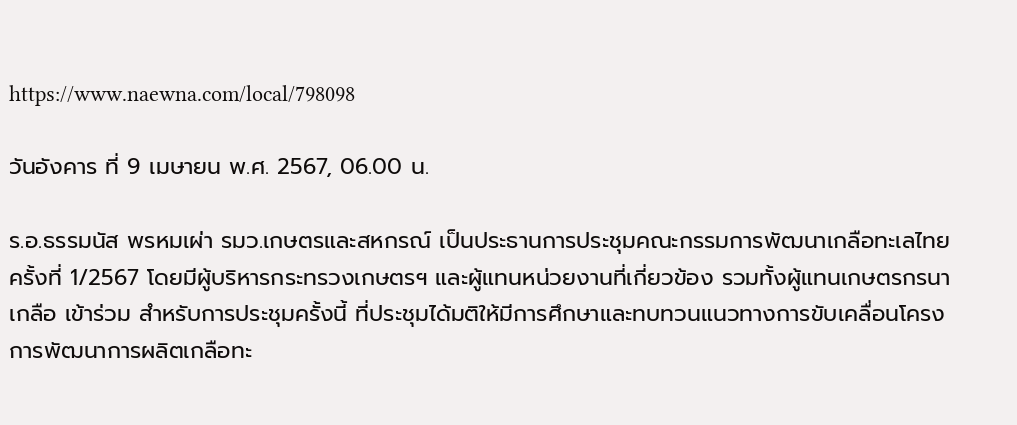https://www.naewna.com/local/798098

วันอังคาร ที่ 9 เมษายน พ.ศ. 2567, 06.00 น.

ร.อ.ธรรมนัส พรหมเผ่า รมว.เกษตรและสหกรณ์ เป็นประธานการประชุมคณะกรรมการพัฒนาเกลือทะเลไทยครั้งที่ 1/2567 โดยมีผู้บริหารกระทรวงเกษตรฯ และผู้แทนหน่วยงานที่เกี่ยวข้อง รวมทั้งผู้แทนเกษตรกรนาเกลือ เข้าร่วม สำหรับการประชุมครั้งนี้ ที่ประชุมได้มติให้มีการศึกษาและทบทวนแนวทางการขับเคลื่อนโครงการพัฒนาการผลิตเกลือทะ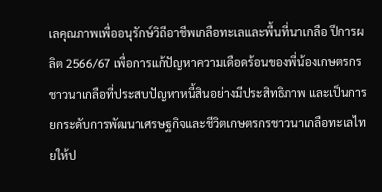เลคุณภาพเพื่ออนุรักษ์วิถีอาชีพเกลือทะเลและพื้นที่นาเกลือ ปีการผลิต 2566/67 เพื่อการแก้ปัญหาความเดือดร้อนของพี่น้องเกษตรกรชาวนาเกลือที่ประสบปัญหาหนี้สินอย่างมีประสิทธิภาพ และเป็นการยกระดับการพัฒนาเศรษฐกิจและชีวิตเกษตรกรชาวนาเกลือทะเลไทยให้ป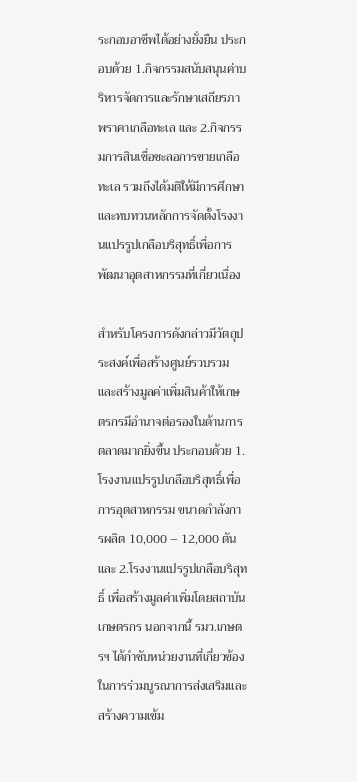ระกอบอาชีพได้อย่างยั่งยืน ประกอบด้วย 1.กิจกรรมสนับสนุนค่าบริหารจัดการและรักษาเสถียรภาพราคาเกลือทะเล และ 2.กิจกรรมการสินเชื่อชะลอการขายเกลือทะเล รวมถึงได้มติให้มีการศึกษาและทบทวนหลักการจัดตั้งโรงงานแปรรูปเกลือบริสุทธิ์เพื่อการพัฒนาอุตสาหกรรมที่เกี่ยวเนื่อง

สำหรับโครงการดังกล่าวมีวัตถุประสงค์เพื่อสร้างศูนย์รวบรวมและสร้างมูลค่าเพิ่มสินค้าให้เกษตรกรมีอำนาจต่อรองในด้านการตลาดมากยิ่งขึ้น ประกอบด้วย 1.โรงงานแปรรูปเกลือบริสุทธิ์เพื่อการอุตสาหกรรม ขนาดกำลังการผลิต 10,000 – 12,000 ตัน และ 2.โรงงานแปรรูปเกลือบริสุทธิ์ เพื่อสร้างมูลค่าเพิ่มโดยสถาบันเกษตรกร นอกจากนี้ รมว.เกษตรฯ ได้กำชับหน่วยงานที่เกี่ยวข้อง ในการร่วมบูรณาการส่งเสริมและสร้างความเข้ม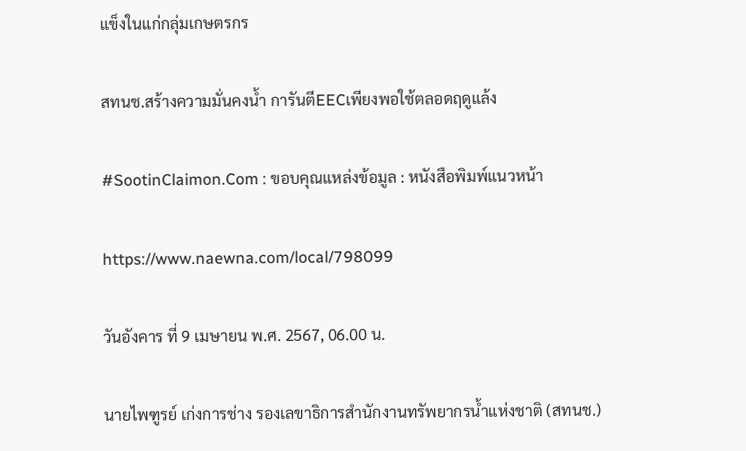แข็งในแก่กลุ่มเกษตรกร

สทนช.สร้างความมั่นคงน้ำ การันตีEECเพียงพอใช้ตลอดฤดูแล้ง

#SootinClaimon.Com : ขอบคุณแหล่งข้อมูล : หนังสือพิมพ์แนวหน้า

https://www.naewna.com/local/798099

วันอังคาร ที่ 9 เมษายน พ.ศ. 2567, 06.00 น.

นายไพฑูรย์ เก่งการช่าง รองเลขาธิการสำนักงานทรัพยากรน้ำแห่งชาติ (สทนช.)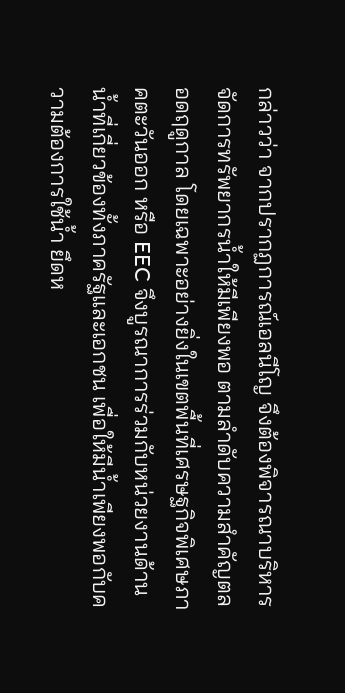กล่าวว่า จากปรากฏการณ์เอลนีโญ จึงต้องพิจารณาบริหารจัดการทรัพยากรน้ำให้มีเพียงพอ ตามลำดับความสำคัญตลอดฤดูกาล โดยเฉพาะอย่างยิ่งในเขตพื้นที่เศรษฐกิจพิเศษภาคตะวันออก หรือ EEC จึงบูรณาการร่วมกับหน่วยงานด้านน้ำที่เกี่ยวข้องทั้งภาครัฐและเอกชน เพื่อให้มีน้ำเพียงพอกับความต้องการใช้น้ำ ยึดห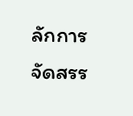ลักการจัดสรร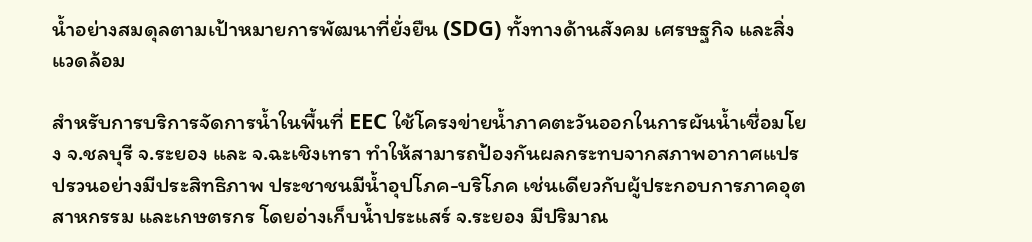น้ำอย่างสมดุลตามเป้าหมายการพัฒนาที่ยั่งยืน (SDG) ทั้งทางด้านสังคม เศรษฐกิจ และสิ่งแวดล้อม

สำหรับการบริการจัดการน้ำในพื้นที่ EEC ใช้โครงข่ายน้ำภาคตะวันออกในการผันน้ำเชื่อมโยง จ.ชลบุรี จ.ระยอง และ จ.ฉะเชิงเทรา ทำให้สามารถป้องกันผลกระทบจากสภาพอากาศแปรปรวนอย่างมีประสิทธิภาพ ประชาชนมีน้ำอุปโภค-บริโภค เช่นเดียวกับผู้ประกอบการภาคอุตสาหกรรม และเกษตรกร โดยอ่างเก็บน้ำประแสร์ จ.ระยอง มีปริมาณ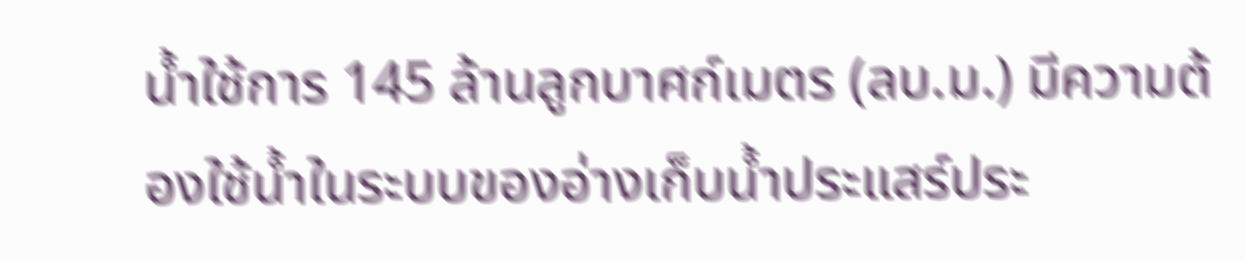น้ำใช้การ 145 ล้านลูกบาศก์เมตร (ลบ.ม.) มีความต้องใช้น้ำในระบบของอ่างเก็บน้ำประแสร์ประ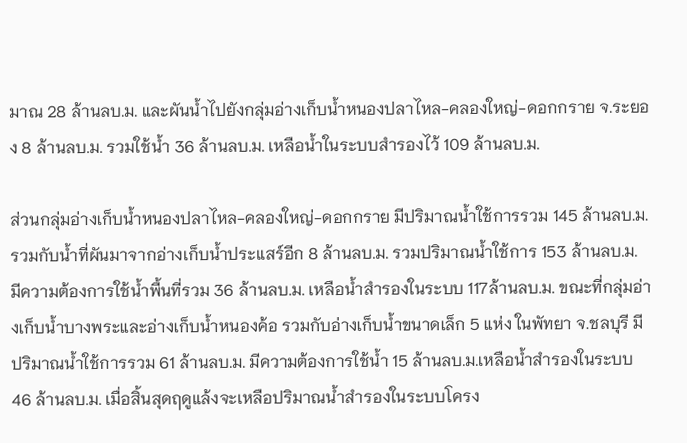มาณ 28 ล้านลบ.ม. และผันน้ำไปยังกลุ่มอ่างเก็บน้ำหนองปลาไหล-คลองใหญ่-ดอกกราย จ.ระยอง 8 ล้านลบ.ม. รวมใช้น้ำ 36 ล้านลบ.ม. เหลือน้ำในระบบสำรองไว้ 109 ล้านลบ.ม.

ส่วนกลุ่มอ่างเก็บน้ำหนองปลาไหล-คลองใหญ่-ดอกกราย มีปริมาณน้ำใช้การรวม 145 ล้านลบ.ม. รวมกับน้ำที่ผันมาจากอ่างเก็บน้ำประแสร์อีก 8 ล้านลบ.ม. รวมปริมาณน้ำใช้การ 153 ล้านลบ.ม. มีความต้องการใช้น้ำพื้นที่รวม 36 ล้านลบ.ม. เหลือน้ำสำรองในระบบ 117ล้านลบ.ม. ขณะที่กลุ่มอ่างเก็บน้ำบางพระและอ่างเก็บน้ำหนองค้อ รวมกับอ่างเก็บน้ำขนาดเล็ก 5 แห่ง ในพัทยา จ.ชลบุรี มีปริมาณน้ำใช้การรวม 61 ล้านลบ.ม. มีความต้องการใช้น้ำ 15 ล้านลบ.ม.เหลือน้ำสำรองในระบบ 46 ล้านลบ.ม. เมื่อสิ้นสุดฤดูแล้งจะเหลือปริมาณน้ำสำรองในระบบโครง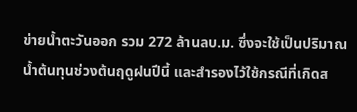ข่ายน้ำตะวันออก รวม 272 ล้านลบ.ม. ซึ่งจะใช้เป็นปริมาณน้ำต้นทุนช่วงต้นฤดูฝนปีนี้ และสำรองไว้ใช้กรณีที่เกิดส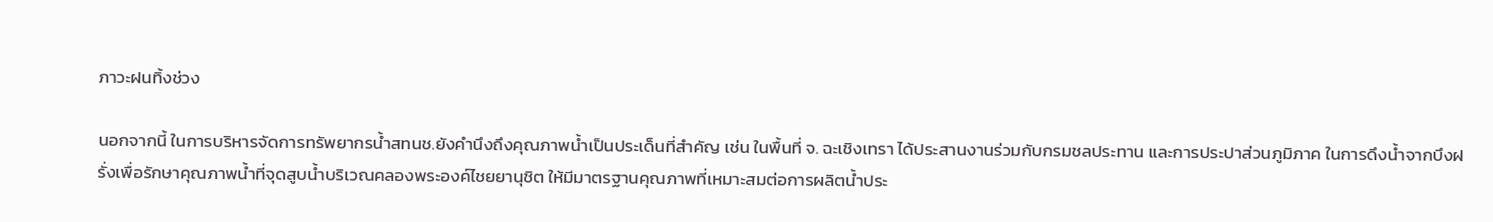ภาวะฝนทิ้งช่วง

นอกจากนี้ ในการบริหารจัดการทรัพยากรน้ำสทนช.ยังคำนึงถึงคุณภาพน้ำเป็นประเด็นที่สำคัญ เช่น ในพื้นที่ จ. ฉะเชิงเทรา ได้ประสานงานร่วมกับกรมชลประทาน และการประปาส่วนภูมิภาค ในการดึงน้ำจากบึงฝรั่งเพื่อรักษาคุณภาพน้ำที่จุดสูบน้ำบริเวณคลองพระองค์ไชยยานุชิต ให้มีมาตรฐานคุณภาพที่เหมาะสมต่อการผลิตน้ำประ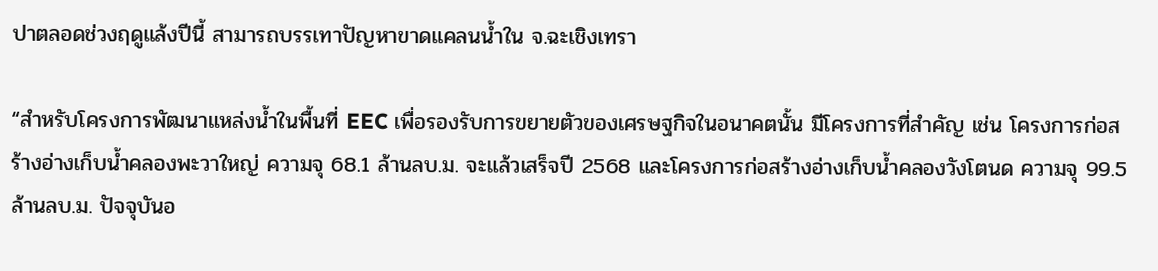ปาตลอดช่วงฤดูแล้งปีนี้ สามารถบรรเทาปัญหาขาดแคลนน้ำใน จ.ฉะเชิงเทรา

“สำหรับโครงการพัฒนาแหล่งน้ำในพื้นที่ EEC เพื่อรองรับการขยายตัวของเศรษฐกิจในอนาคตนั้น มีโครงการที่สำคัญ เช่น โครงการก่อสร้างอ่างเก็บน้ำคลองพะวาใหญ่ ความจุ 68.1 ล้านลบ.ม. จะแล้วเสร็จปี 2568 และโครงการก่อสร้างอ่างเก็บน้ำคลองวังโตนด ความจุ 99.5 ล้านลบ.ม. ปัจจุบันอ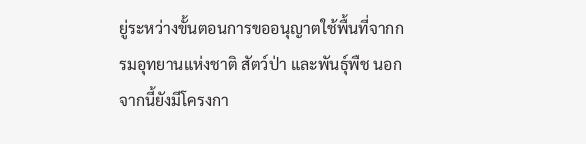ยู่ระหว่างขั้นตอนการขออนุญาตใช้พื้นที่จากกรมอุทยานแห่งชาติ สัตว์ป่า และพันธุ์พืช นอกจากนี้ยังมีโครงกา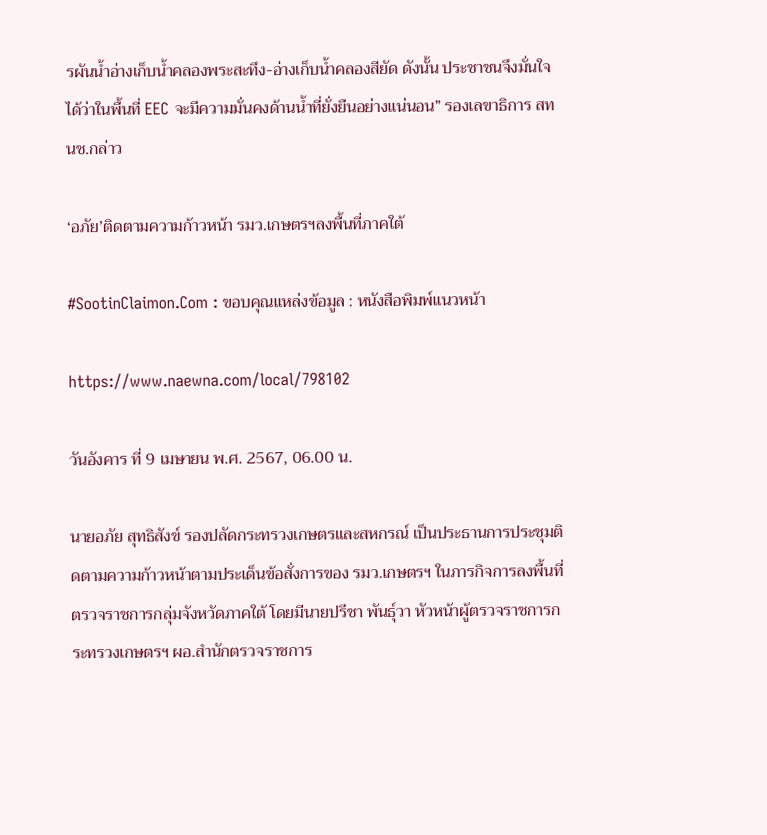รผันน้ำอ่างเก็บน้ำคลองพระสะทึง-อ่างเก็บน้ำคลองสียัด ดังนั้น ประชาชนจึงมั่นใจได้ว่าในพื้นที่ EEC จะมีความมั่นคงด้านน้ำที่ยั่งยืนอย่างแน่นอน” รองเลขาธิการ สทนช.กล่าว

‘อภัย’ติดตามความก้าวหน้า รมว.เกษตรฯลงพื้นที่ภาคใต้

#SootinClaimon.Com : ขอบคุณแหล่งข้อมูล : หนังสือพิมพ์แนวหน้า

https://www.naewna.com/local/798102

วันอังคาร ที่ 9 เมษายน พ.ศ. 2567, 06.00 น.

นายอภัย สุทธิสังข์ รองปลัดกระทรวงเกษตรและสหกรณ์ เป็นประธานการประชุมติดตามความก้าวหน้าตามประเด็นข้อสั่งการของ รมว.เกษตรฯ ในภารกิจการลงพื้นที่ตรวจราชการกลุ่มจังหวัดภาคใต้ โดยมีนายปรีชา พันธุ์วา หัวหน้าผู้ตรวจราชการกระทรวงเกษตรฯ ผอ.สำนักตรวจราชการ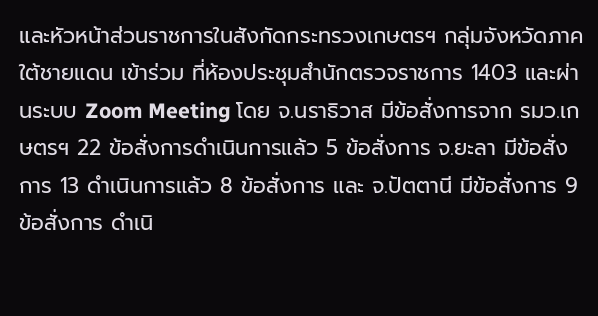และหัวหน้าส่วนราชการในสังกัดกระทรวงเกษตรฯ กลุ่มจังหวัดภาคใต้ชายแดน เข้าร่วม ที่ห้องประชุมสำนักตรวจราชการ 1403 และผ่านระบบ Zoom Meeting โดย จ.นราธิวาส มีข้อสั่งการจาก รมว.เกษตรฯ 22 ข้อสั่งการดำเนินการแล้ว 5 ข้อสั่งการ จ.ยะลา มีข้อสั่งการ 13 ดำเนินการแล้ว 8 ข้อสั่งการ และ จ.ปัตตานี มีข้อสั่งการ 9 ข้อสั่งการ ดำเนิ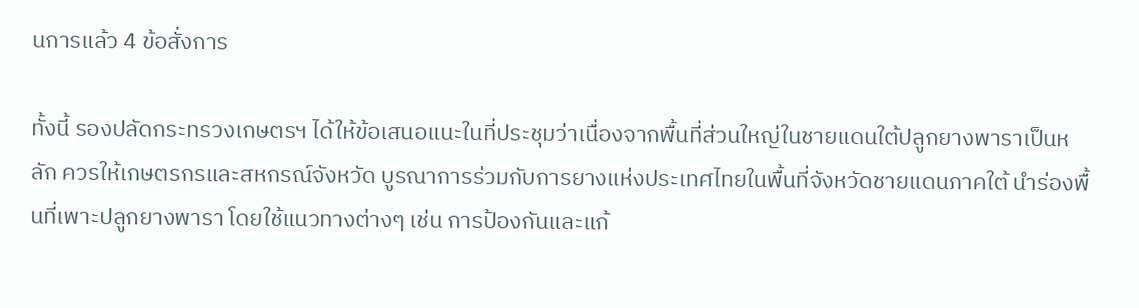นการแล้ว 4 ข้อสั่งการ

ทั้งนี้ รองปลัดกระทรวงเกษตรฯ ได้ให้ข้อเสนอแนะในที่ประชุมว่าเนื่องจากพื้นที่ส่วนใหญ่ในชายแดนใต้ปลูกยางพาราเป็นหลัก ควรให้เกษตรกรและสหกรณ์จังหวัด บูรณาการร่วมกับการยางแห่งประเทศไทยในพื้นที่จังหวัดชายแดนภาคใต้ นำร่องพื้นที่เพาะปลูกยางพารา โดยใช้แนวทางต่างๆ เช่น การป้องกันและแก้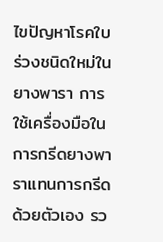ไขปัญหาโรคใบร่วงชนิดใหม่ในยางพารา การใช้เครื่องมือในการกรีดยางพาราแทนการกรีดด้วยตัวเอง รว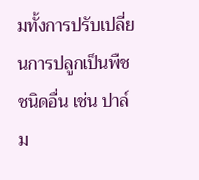มทั้งการปรับเปลี่ยนการปลูกเป็นพืชชนิดอื่น เช่น ปาล์ม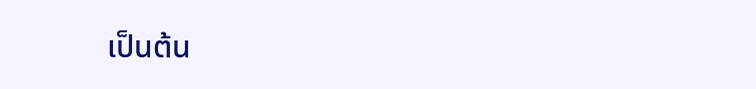เป็นต้น